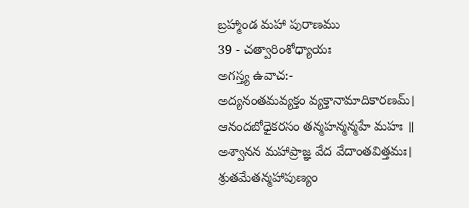బ్రహ్మాండ మహా పురాణము
39 - చత్వారింశోధ్యాయః
అగస్త్య ఉవాచ:-
అద్యనంతమవ్యక్తం వ్యక్తానామాదికారణమ్।
ఆనందబోధైకరసం తన్మహన్మన్మహే మహః ॥
అశ్వానన మహాప్రాజ్ఞ వేద వేదాంతవిత్తమః।
శ్రుతమేతన్మహాపుణ్యం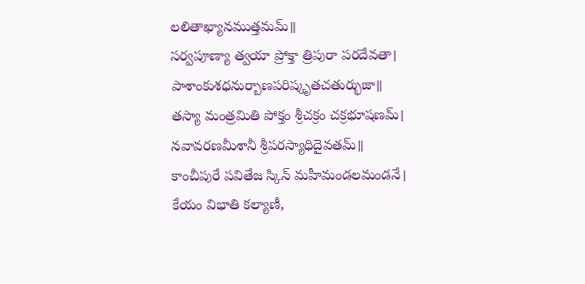లలితాఖ్యానముత్తమమ్॥
సర్వపూణ్యా త్వయా ప్రోక్తా త్రిపురా పరదేవతా।
పాశాంకుశధనుర్బాణపరిష్కృతచతుర్భుజా॥
తస్యా మంత్రమితి పోక్తం శ్రీచక్రం చక్రభూషణమ్।
నవావరణమీశానీ శ్రీపరస్యాధిదైవతమ్॥
కాంచీపురే పవితేజ స్కిన్ మహీమండలమండనే।
కేయం విభాతి కల్యాణీ,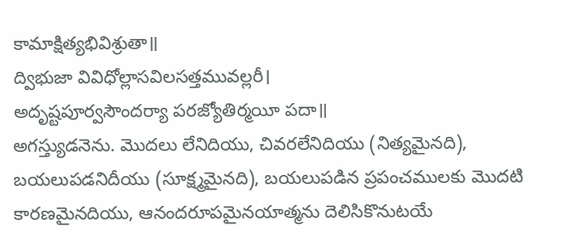కామాక్షిత్యభివిశ్రుతా॥
ద్విభుజా వివిధోల్లాసవిలసత్తమువల్లరీ।
అదృష్టపూర్వసౌందర్యా పరజ్యోతిర్మయీ పదా॥
అగస్త్యుడనెను. మొదలు లేనిదియు, చివరలేనిదియు (నిత్యమైనది), బయలుపడనిదీయు (సూక్ష్మమైనది), బయలుపడిన ప్రపంచములకు మొదటి కారణమైనదియు, ఆనందరూపమైనయాత్మను దెలిసికొనుటయే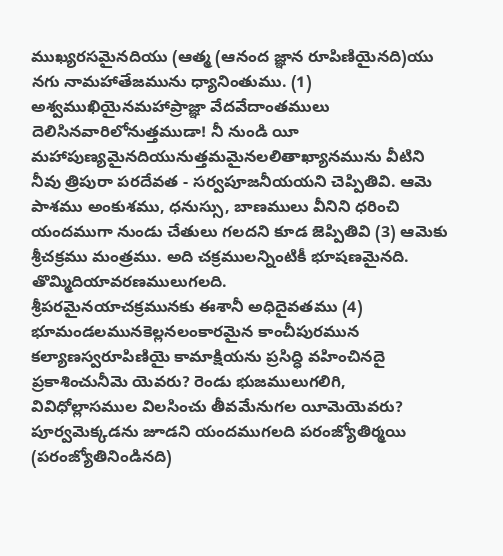ముఖ్యరసమైనదియు (ఆత్మ (ఆనంద జ్ఞాన రూపిణియైనది)యు నగు నామహాతేజమును ధ్యానింతుము. (1) అశ్వముఖియైనమహాప్రాజ్ఞా వేదవేదాంతములు దెలిసినవారిలోనుత్తముడా! నీ నుండి యీ మహాపుణ్యమైనదియునుత్తమమైనలలితాఖ్యానమును వీటిని నీవు త్రిపురా పరదేవత - సర్వపూజనీయయని చెప్పితివి. ఆమె పాశము అంకుశము, ధనుస్సు, బాణములు వీనిని ధరించి యందముగా నుండు చేతులు గలదని కూడ జెప్పితివి (3) ఆమెకు శ్రీచక్రము మంత్రము. అది చక్రములన్నింటికీ భూషణమైనది. తొమ్మిదియావరణములుగలది.
శ్రీపరమైనయాచక్రమునకు ఈశానీ అధిదైవతము (4) భూమండలమునకెల్లనలంకారమైన కాంచీపురమున కల్యాణస్వరూపిణియై కామాక్షియను ప్రసిద్ధి వహించినదై ప్రకాశించునీమె యెవరు? రెండు భుజములుగలిగి, వివిధోల్లాసముల విలసించు తీవమేనుగల యీమెయెవరు? పూర్వమెక్కడను జూడని యందముగలది పరంజ్యోతిర్మయి (పరంజ్యోతినిండినది)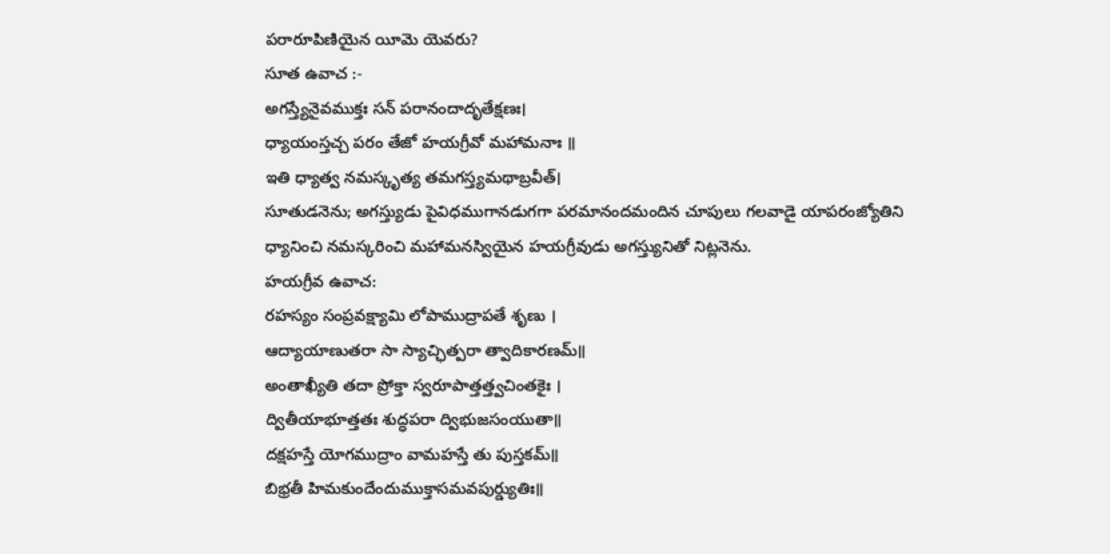పరారూపిణియైన యీమె యెవరు?
సూత ఉవాచ :-
అగస్త్యేనైవముక్తః సన్ పరానందాదృతేక్షణః।
ధ్యాయంస్తచ్చ పరం తేజో హయగ్రీవో మహామనాః ॥
ఇతి ధ్యాత్వ నమస్కృత్య తమగస్త్యమథాబ్రవీత్।
సూతుడనెను; అగస్త్యుడు పైవిధముగానడుగగా పరమానందమందిన చూపులు గలవాడై యాపరంజ్యోతిని ధ్యానించి నమస్కరించి మహామనస్వియైన హయగ్రీవుడు అగస్త్యునితో నిట్లనెను.
హయగ్రీవ ఉవాచ:
రహస్యం సంప్రవక్ష్యామి లోపాముద్రాపతే శృణు ।
ఆద్యాయాణుతరా సా స్యాచ్ఛిత్పరా త్వాదికారణమ్॥
అంతాఖ్యీతి తదా ప్రోక్తా స్వరూపాత్తత్త్వచింతకైః ।
ద్వితీయాభూత్తతః శుద్ధపరా ద్విభుజసంయుతా॥
దక్షహస్తే యోగముద్రాం వామహస్తే తు పుస్తకమ్॥
బిభ్రతీ హిమకుందేందుముక్తాసమవపుర్డ్యుతిః॥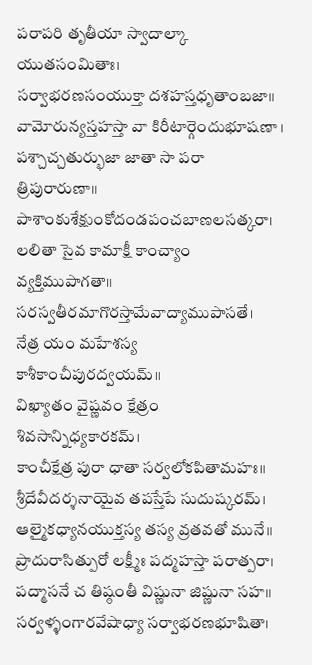పరాపరి తృతీయా స్వాదాల్కా యుతసంమితాః।
సర్వాభరణసంయుక్తా దశహస్తధృతాంబజా॥
వామోరున్యస్తహస్తా వా కిరీటార్గెందుభూషణా ।
పశ్చాచ్చతుర్భుజా జాతా సా పరా త్రిపురారుణా॥
పాశాంకుశేక్షుంకోదండపంచబాణలసత్కరా।
లలితా సైవ కామాక్షీ కాంచ్యాం వ్యక్తిముపాగతా॥
సరస్వతీరమాగొరస్తామేవాద్యాముపాసతే।
నేత్ర యం మహేశస్య కాశీకాంచీపురద్వయమ్॥
విఖ్యాతం వైష్ణవం క్షేత్రం శివసాన్నిధ్యకారకమ్।
కాంచీక్షేత్ర పురా ధాతా సర్వలోకపితామహః॥
శ్రీదేవీదర్శనాయైవ తపస్తేపే సుదుష్కరమ్।
ఆల్మైకధ్యానయుక్తస్య తస్య వ్రతవతో మునే॥
ప్రాదురాసిత్పురో లక్ష్మీః పద్మహస్తా పరాత్పరా।
పద్మాసనే చ తిష్ఠంతీ విష్ణునా జిష్ణునా సహ॥
సర్వళ్ళంగారవేషాధ్యా సర్వాభరణభూషితా।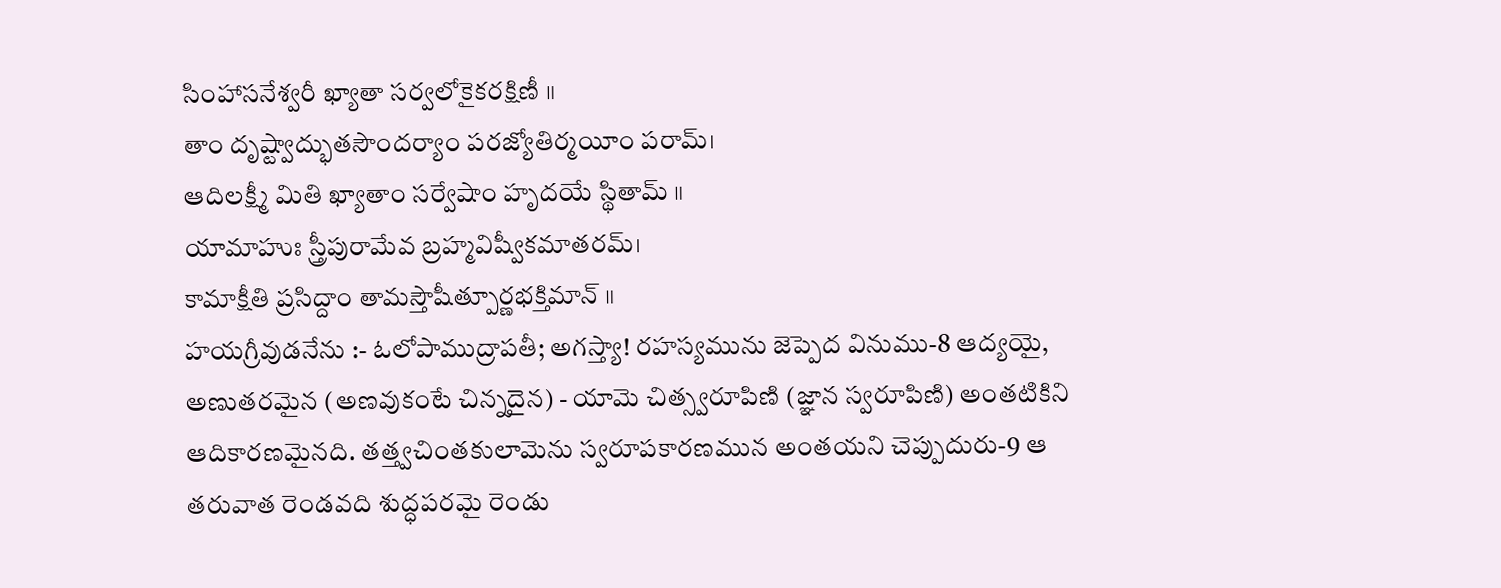సింహాసనేశ్వరీ ఖ్యాతా సర్వలోకైకరక్షిణీ ॥
తాం దృష్ట్వాద్భుతసౌందర్యాం పరజ్యోతిర్మయీం పరామ్।
ఆదిలక్ష్మీ మితి ఖ్యాతాం సర్వేషాం హృదయే స్థితామ్ ॥
యామాహుః స్త్రీపురామేవ బ్రహ్మవిష్వీకమాతరమ్।
కామాక్షీతి ప్రసిద్దాం తామస్తౌషీత్పూర్ణభక్తిమాన్ ॥
హయగ్రీవుడనేను :- ఓలోపాముద్రాపతీ; అగస్త్యా! రహస్యమును జెప్పెద వినుము-8 ఆద్యయై, అణుతరమైన (అణవుకంటే చిన్నదైన) - యామె చిత్స్వరూపిణి (జ్ఞాన స్వరూపిణి) అంతటికిని ఆదికారణమైనది. తత్త్వచింతకులామెను స్వరూపకారణమున అంతయని చెప్పుదురు-9 ఆ తరువాత రెండవది శుద్ధపరమై రెండు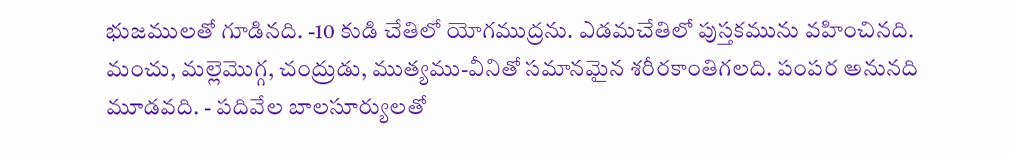భుజములతో గూడినది. -10 కుడి చేతిలో యోగముద్రను. ఎడమచేతిలో పుస్తకమును వహించినది. మంచు, మల్లెమొగ్గ, చంద్రుడు, ముత్యము-వీనితో సమానమైన శరీరకాంతిగలది. పంపర అనునది మూడవది. - పదివేల బాలసూర్యులతో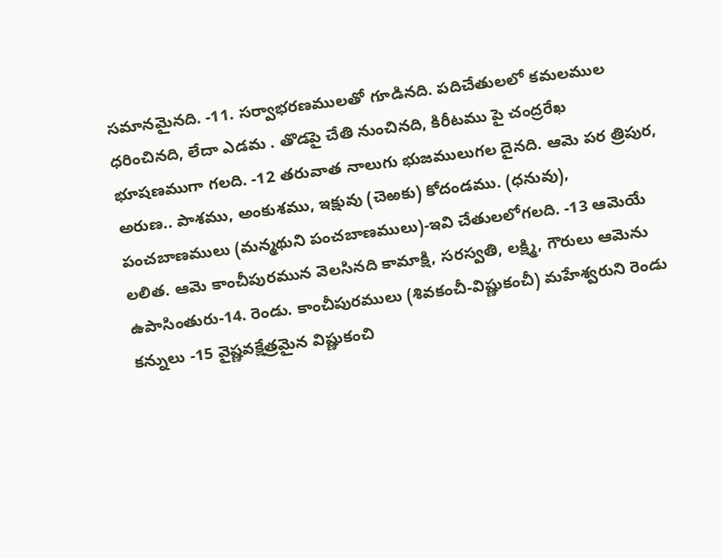సమానమైనది. -11. సర్వాభరణములతో గూడినది. పదిచేతులలో కమలముల ధరించినది, లేదా ఎడమ . తొడపై చేతి నుంచినది, కిరీటము పై చంద్రరేఖ భూషణముగా గలది. -12 తరువాత నాలుగు భుజములుగల దైనది. ఆమె పర త్రిపుర, అరుణ.. పాశము, అంకుశము, ఇక్షువు (చెఱకు) కోదండము. (ధనువు), పంచబాణములు (మన్మథుని పంచబాణములు)-ఇవి చేతులలోగలది. -13 ఆమెయే లలిత. ఆమె కాంచీపురమున వెలసినది కామాక్షి, సరస్వతి, లక్ష్మి, గౌరులు ఆమెను ఉపాసింతురు-14. రెండు. కాంచీపురములు (శివకంచీ-విష్ణుకంచీ) మహేశ్వరుని రెండు కన్నులు -15 వైష్ణవక్షేత్రమైన విష్ణుకంచి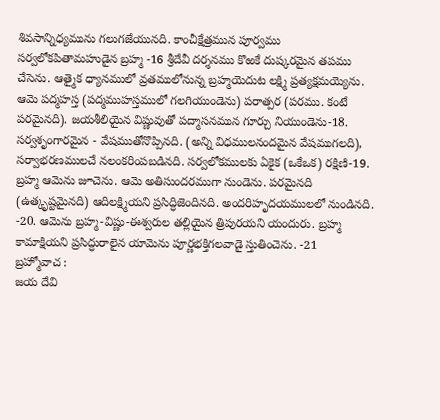శివసాన్నిధ్యమును గలుగజేయునది. కాంచీక్షేత్రమున పూర్వము సర్వలోకపితామహుడైన బ్రహ్మ -16 శ్రీదేవీ దర్శనము కొఱకే దుష్కరమైన తపము చేసెను. ఆత్మైక ధ్యానములో వ్రతములోనున్న బ్రహ్మయెదుట లక్ష్మి ప్రత్యక్షమయ్యెను. ఆమె పద్మహస్త (పద్మముహస్తములో గలగియుండెను) పరాత్పర (పరము. కంటే పరమైనది). జయశీలియైన విష్ణువుతో పద్మాసనమున గూర్చు నియుండెను-18. సర్వశృంగారమైన - వేషముతోనొప్పినది. (అన్ని విధములనందమైన వేషముగలది), సర్వాభరణములచే నలంకరింపబడినది. సర్వలోకములకు ఏకైక (ఒకేఒక) రక్షిణి-19. బ్రహ్మ ఆమెను జూచెను. ఆమె అతిసుందరముగా నుండెను. పరమైనది (ఉత్కృష్టమైనది) ఆదిలక్ష్మియని ప్రసిద్ధిజెందినది. అందరిహృదయములలో నుండినది. -20. ఆమెను బ్రహ్మ-విష్ణు-ఈశ్వరుల తల్లియైన త్రిపురయని యందురు. బ్రహ్మ కామాక్షియని ప్రసిద్ధురాలైన యామెను పూర్ణభక్తిగలవాడై స్తుతించెను. -21
బ్రహ్మోవాచ :
జయ దేవి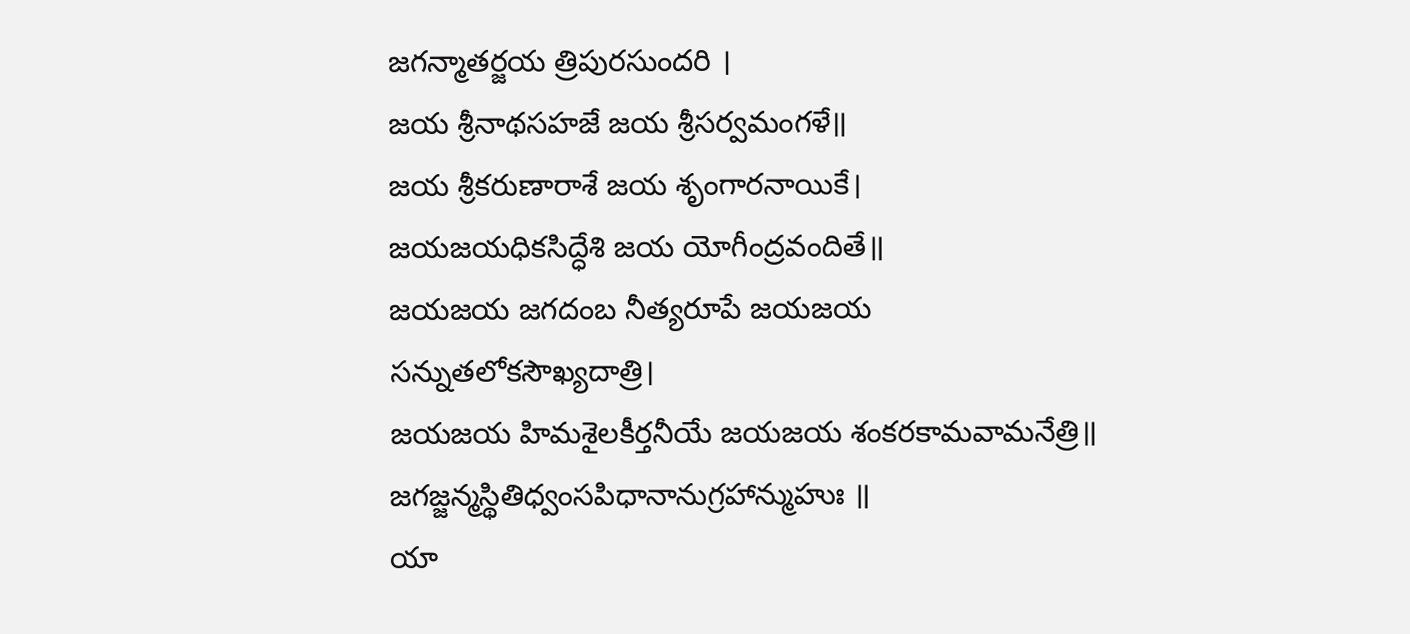జగన్మాతర్జయ త్రిపురసుందరి ।
జయ శ్రీనాథసహజే జయ శ్రీసర్వమంగళే॥
జయ శ్రీకరుణారాశే జయ శృంగారనాయికే।
జయజయధికసిద్ధేశి జయ యోగీంద్రవందితే॥
జయజయ జగదంబ నీత్యరూపే జయజయ సన్నుతలోకసౌఖ్యదాత్రి।
జయజయ హిమశైలకీర్తనీయే జయజయ శంకరకామవామనేత్రి॥
జగజ్జన్మస్థితిధ్వంసపిధానానుగ్రహాన్ముహుః ॥
యా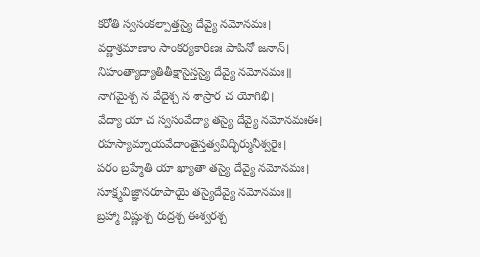కరోతి స్వసంకల్పాత్తస్యై దేవ్యై నమోనమః।
వర్ణాశ్రమాణాం సాంకర్యకారిణః పాపినో జనాన్।
నిహంత్యాద్యాతితీక్షాసైస్తస్యై దేవ్యై నమోనమః॥
నాగమైశ్చ న వేదైశ్చ న శాస్రార చ యోగిభి।
వేద్యా యా చ స్వసంవేద్యా తస్యై దేవ్యై నమోనమఃఈ।
రహస్యామ్నాయవేదాంతైస్తత్వవిద్భిర్మునీశ్వరైః।
పరం బ్రహ్మేతి యా ఖ్యాతా తస్యై దేవ్యై నమోనమః।
సూక్ష్మవిజ్ఞానరూపాయై తస్యైదేవ్యై నమోనమః॥
బ్రహ్మా విష్ణుశ్చ రుద్రశ్చ ఈశ్వరశ్చ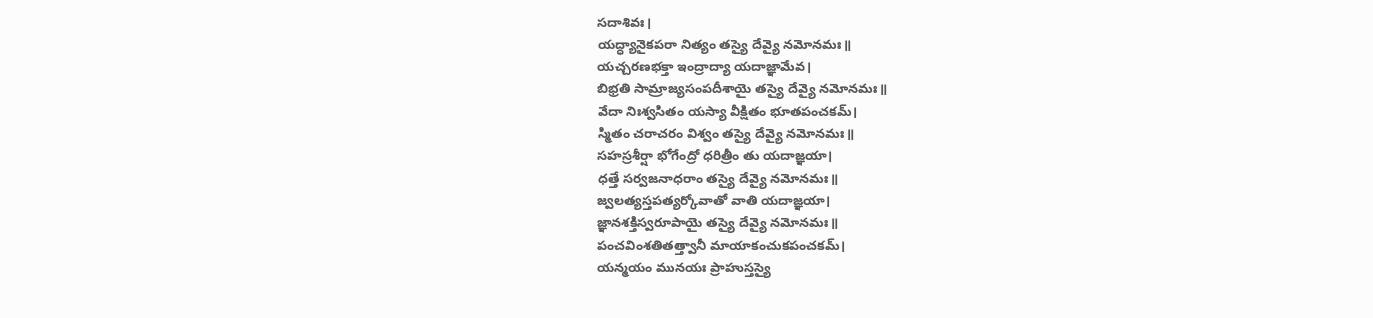సదాశివః।
యద్ధ్యానైకపరా నిత్యం తస్యై దేవ్యై నమోనమః॥
యచ్చరణభక్తా ఇంద్రాద్యా యదాజ్ఞామేవ।
బిభ్రతి సామ్రాజ్యసంపదీశాయై తస్యై దేవ్యై నమోనమః॥
వేదా నిఃశ్వసితం యస్యా వీక్షితం భూతపంచకమ్।
స్మితం చరాచరం విశ్వం తస్యై దేవ్యై నమోనమః॥
సహస్రశీర్షా భోగేంద్రో ధరిత్రీం తు యదాజ్ఞయా।
ధత్తే సర్వజనాధరాం తస్యై దేవ్యై నమోనమః॥
జ్వలత్యస్తపత్యర్కోవాతో వాతి యదాజ్ఞయా।
జ్ఞానశక్తిస్వరూపాయై తస్యై దేవ్యై నమోనమః॥
పంచవింశతితత్త్వానీ మాయాకంచుకపంచకమ్।
యన్మయం మునయః ప్రాహుస్తస్యై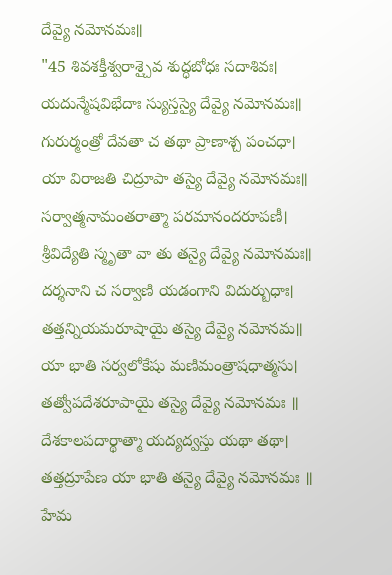దేవ్యై నమోనమః॥
"45 శివశక్తీశ్వరాశ్చైవ శుద్ధబోధః సదాశివః।
యదున్మేషవిభేదాః స్యుస్తస్యై దేవ్యై నమోనమః॥
గురుర్మంత్రో దేవతా చ తథా ప్రాణాశ్చ పంచధా।
యా విరాజతి చిద్రూపా తస్యై దేవ్యై నమోనమః॥
సర్వాత్మనామంతరాత్మా పరమానందరూపణీ।
శ్రీవిద్యేతి స్మృతా వా తు తన్యై దేవ్యై నమోనమః॥
దర్శనాని చ సర్వాణి యడంగాని విదుర్బుధాః।
తత్తన్నియమరూషాయై తస్యై దేవ్యై నమోనమ॥
యా భాతి సర్వలోకేషు మణిమంత్రాషధాత్మసు।
తత్వోపదేశరూపాయై తస్యై దేవ్యై నమోనమః ॥
దేశకాలపదార్థాత్మా యద్యద్వస్తు యథా తథా।
తత్తద్రూపేణ యా భాతి తన్యై దేవ్యై నమోనమః ॥
హేమ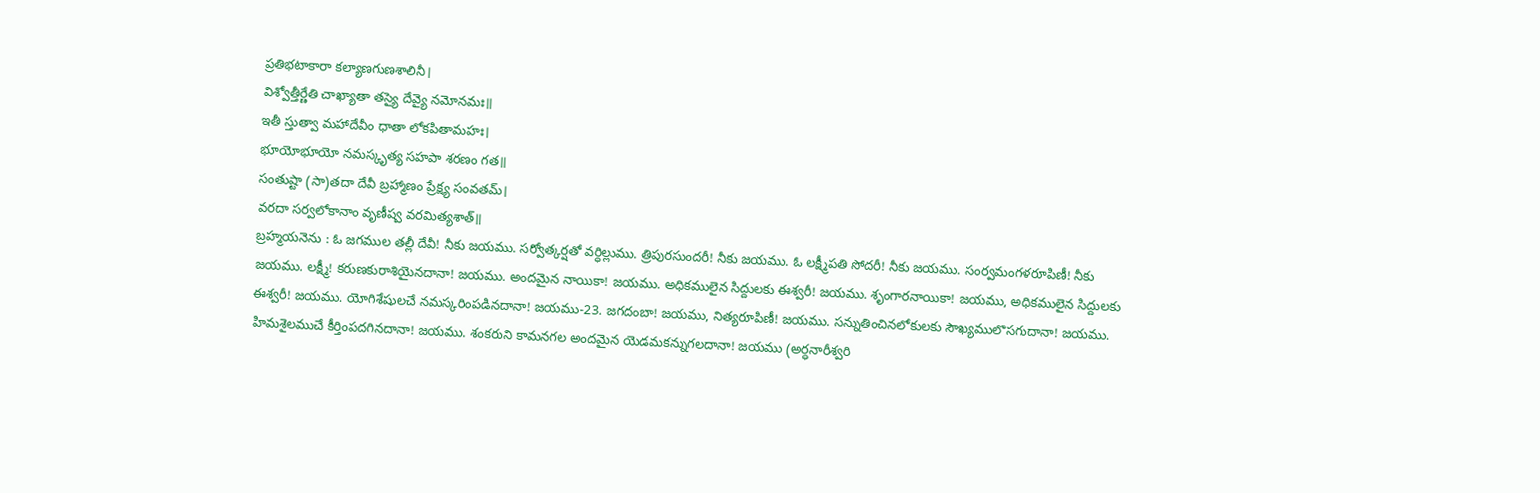ప్రతిభటాకారా కల్యాణగుణశాలినీ।
విశ్వోత్తీర్ణేతి చాఖ్యాతా తస్యై దేవ్యై నమోనమః॥
ఇతీ స్తుత్వా మహాదేవీం ధాతా లోకపితామహః।
భూయోభూయో నమస్కృత్య సహపా శరణం గత॥
సంతుష్టా (సా)తదా దేవీ బ్రహ్మాణం ప్రేక్ష్య సంవతమ్।
వరదా సర్వలోకానాం వృణీష్వ వరమిత్యశాత్॥
బ్రహ్మయనెను : ఓ జగముల తల్లీ దేవీ! నీకు జయము. సర్వోత్కర్షతో వర్ధిల్లుము. త్రిపురసుందరీ! నీకు జయము. ఓ లక్ష్మీపతి సోదరీ! నీకు జయము. సంర్వమంగళరూపిణీ! నీకు జయము. లక్ష్మీ! కరుణకురాశియైనదానా! జయము. అందమైన నాయికా! జయము. అధికములైన సిద్దులకు ఈశ్వరీ! జయము. శృంగారనాయికా! జయము, అధికములైన సిద్దులకు ఈశ్వరీ! జయము. యోగిశేషులచే నమస్కరింపడినదానా! జయము-23. జగదంబా! జయము, నిత్యరూపిణీ! జయము. సన్నుతించినలోకులకు సౌఖ్యములొసగుదానా! జయము. హిమశైలముచే కీర్తింపదగినదానా! జయము. శంకరుని కామనగల అందమైన యెడమకన్నుగలదానా! జయము (అర్ధనారీశ్వరి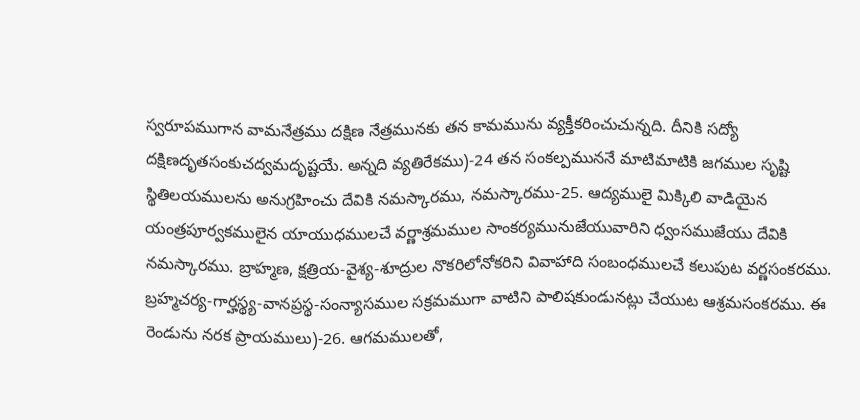స్వరూపముగాన వామనేత్రము దక్షిణ నేత్రమునకు తన కామమును వ్యక్తీకరించుచున్నది. దీనికి సద్యో దక్షిణదృతసంకుచద్వమదృష్టయే. అన్నది వ్యతిరేకము)-24 తన సంకల్పముననే మాటిమాటికి జగముల సృష్టి స్థితిలయములను అనుగ్రహించు దేవికి నమస్కారము, నమస్కారము-25. ఆద్యములై మిక్కిలి వాడియైన యంత్రపూర్వకములైన యాయుధములచే వర్ణాశ్రమముల సాంకర్యమునుజేయువారిని ధ్వంసముజేయు దేవికి నమస్కారము. బ్రాహ్మణ, క్షత్రియ-వైశ్య-శూద్రుల నొకరిలోనోకరిని వివాహాది సంబంధములచే కలుపుట వర్ణసంకరము. బ్రహ్మచర్య-గార్హస్థ్య-వానప్రస్థ-సంన్యాసముల సక్రమముగా వాటిని పాలిషకుండునట్లు చేయుట ఆశ్రమసంకరము. ఈ రెండును నరక ప్రాయములు)-26. ఆగమములతో,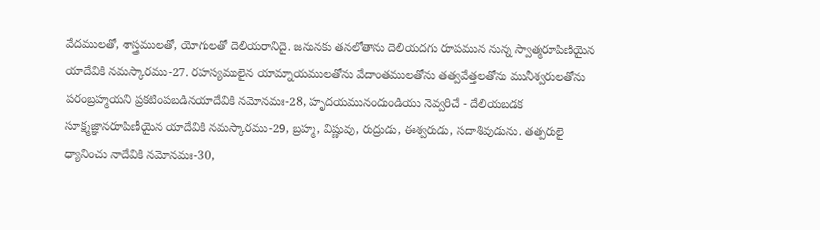వేదములతో, శాస్త్రములతో, యోగులతో దెలియరానిదై. జనునకు తనలోతాను దెలియదగు రూపమున నున్న స్వాత్మరూపిణియైన యాదేవికి నమస్కారము-27. రహస్యములైన యామ్నాయములతోను వేదాంతములతోను తత్వవేత్తలతోను మునీశ్వరులతోను పరంబ్రహ్మయని ప్రకటింపబడినయాదేవికి నమోనమః-28, హృదయమునందుండియు నెవ్వరిచే - దేలియబడక సూక్ష్మజ్ఞానరూపిణీయైన యాదేవికి నమస్కారము-29, బ్రహ్మ, విష్ణువు, రుద్రుడు, ఈశ్వరుడు, సదాశివుడును. తత్పరులై ధ్యానించు నాదేవికి నమోనమః-30,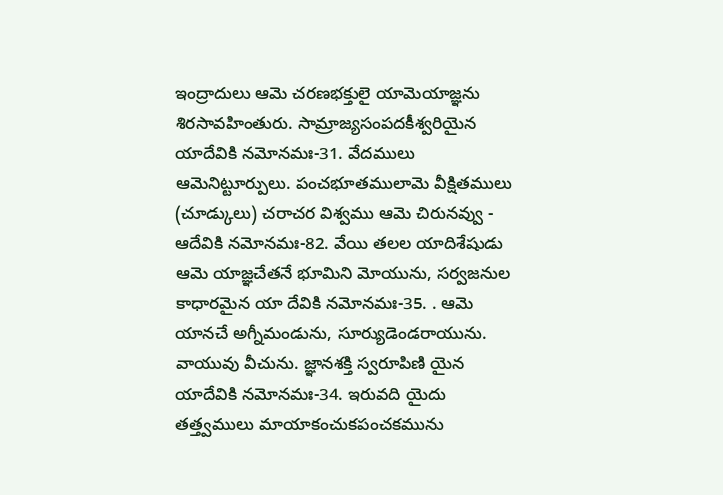ఇంద్రాదులు ఆమె చరణభక్తులై యామెయాజ్ఞను శిరసావహింతురు. సామ్రాజ్యసంపదకీశ్వరియైన యాదేవికి నమోనమః-31. వేదములు ఆమెనిట్టూర్పులు. పంచభూతములామె వీక్షితములు (చూడ్కులు) చరాచర విశ్వము ఆమె చిరునవ్వు - ఆదేవికి నమోనమః-82. వేయి తలల యాదిశేషుడు ఆమె యాజ్ఞచేతనే భూమిని మోయును, సర్వజనుల కాధారమైన యా దేవికి నమోనమః-35. . ఆమె యానచే అగ్నీమండును, సూర్యుడెండరాయును. వాయువు వీచును. జ్ఞానశక్తి స్వరూపిణి యైన యాదేవికి నమోనమః-34. ఇరువది యైదు తత్త్వములు మాయాకంచుకపంచకమును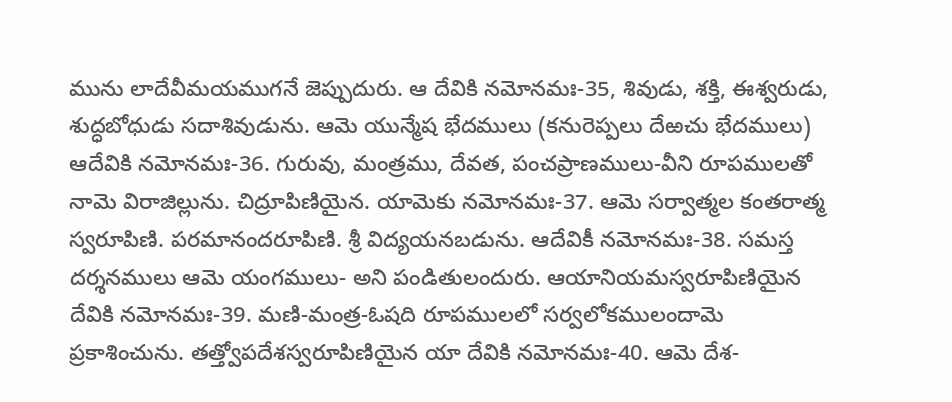మును లాదేవీమయముగనే జెప్పుదురు. ఆ దేవికి నమోనమః-35, శివుడు, శక్తి, ఈశ్వరుడు, శుద్ధబోధుడు సదాశివుడును. ఆమె యున్మేష భేదములు (కనురెప్పలు దేఱచు భేదములు) ఆదేవికి నమోనమః-36. గురువు, మంత్రము, దేవత, పంచప్రాణములు-వీని రూపములతో నామె విరాజిల్లును. చిద్రూపిణియైన. యామెకు నమోనమః-37. ఆమె సర్వాత్మల కంతరాత్మ స్వరూపిణి. పరమానందరూపిణి. శ్రీ విద్యయనబడును. ఆదేవికీ నమోనమః-38. సమస్త దర్శనములు ఆమె యంగములు- అని పండితులందురు. ఆయానియమస్వరూపిణియైన దేవికి నమోనమః-39. మణి-మంత్ర-ఓషది రూపములలో సర్వలోకములందామె ప్రకాశించును. తత్త్వోపదేశస్వరూపిణియైన యా దేవికి నమోనమః-40. ఆమె దేశ-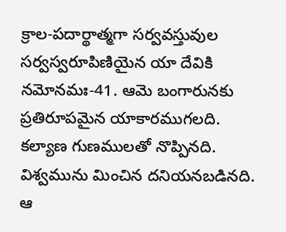క్రాల-పదార్థాత్మగా సర్వవస్తువుల సర్వస్వరూపిణియైన యా దేవికి నమోనమః-41. ఆమె బంగారునకు ప్రతిరూపమైన యాకారముగలది. కల్యాణ గుణములతో నొప్పినది. విశ్వమును మించిన దనియనబడినది. ఆ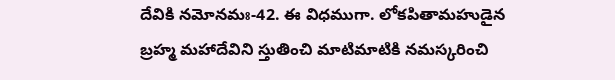దేవికి నమోనమః-42. ఈ విధముగా. లోకపితామహుడైన బ్రహ్మ మహాదేవిని స్తుతించి మాటిమాటికి నమస్కరించి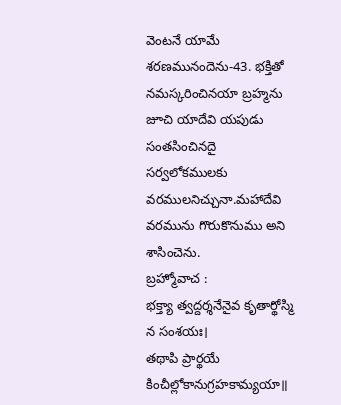వెంటనే యామే శరణమునందెను-43. భక్తితో నమస్కరించినయా బ్రహ్మను జూచి యాదేవి యపుడు సంతసించినదై సర్వలోకములకు వరములనిచ్చునా.మహాదేవి వరమును గొరుకొనుము అని శాసించెను.
బ్రహ్మోవాచ :
భక్త్యా త్వద్దర్శనేనైవ కృతార్థోస్మి న సంశయః।
తథాపి ప్రార్థయే కించీల్లోకానుగ్రహకామ్యయా॥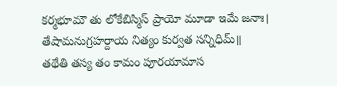కర్మభూమౌ తు లోకేబిస్మిస్ ప్రాయో మూడా ఇమే జనాః।
తేషామనుగ్రహర్దాయ నిత్యం కుర్వత సన్నిధిమ్॥
తథేతి తస్య తం కామం పూరయామాస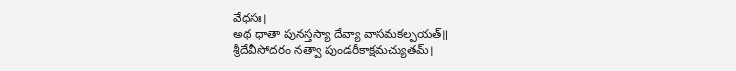వేధసః।
అథ ధాతా పునస్తస్యా దేవ్యా వాసమకల్పయత్॥
శ్రీదేవీసోదరం నత్వా పుండరీకాక్షమచ్యుతమ్।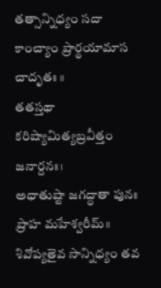తత్సాన్నిధ్యం సదా కాంచ్యాం ప్రార్థయామాస చాదృతః ॥
తతస్తథా కరిష్యామిత్యబ్రవీత్తం జనార్దనః।
అధాతుష్టా జగద్ధాతా పునః ప్రాహ మహేశ్వరీమ్॥
శివోప్యతైవ సాన్నిధ్యం తవ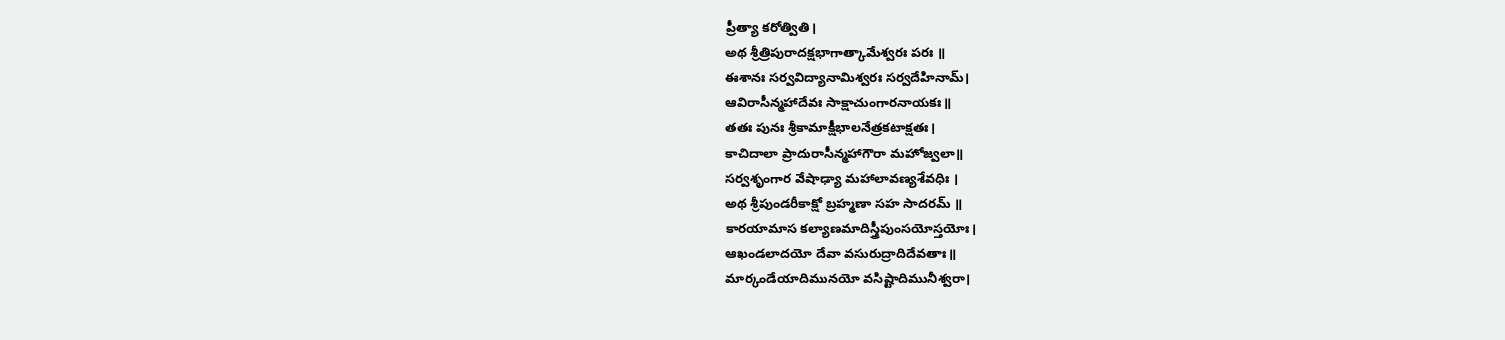ప్రీత్యా కరోత్వితి।
అథ శ్రీత్రిపురాదక్షభాగాత్కామేశ్వరః పరః ॥
ఈశానః సర్వవిద్యానామిశ్వరః సర్వదేహినామ్।
ఆవిరాసీన్మహాదేవః సాక్షాచుంగారనాయకః॥
తతః పునః శ్రీకామాక్షీభాలనేత్రకటాక్షతః।
కాచిదాలా ప్రాదురాసీన్మహాగౌరా మహోజ్వలా॥
సర్వశృంగార వేషాఢ్యా మహాలావణ్యశేవధిః ।
అథ శ్రీపుండరీకాక్షో బ్రహ్మణా సహ సాదరమ్ ॥
కారయామాస కల్యాణమాదిస్త్రీపుంసయోస్తయోః।
ఆఖండలాదయో దేవా వసురుద్రాదిదేవతాః॥
మార్కండేయాదిమునయో వసిష్టాదిమునీశ్వరా।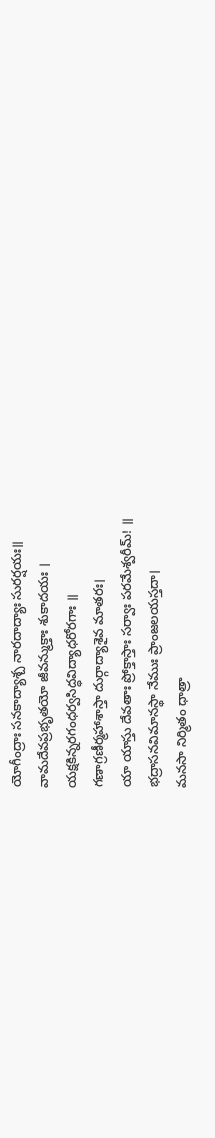యోగీంద్రాః సనకాద్యాశ్చ నారదాద్యాః సురర్షయః॥
వామదేవప్రభృతయో జీవన్ముక్తాః శుకాదయః ।
యక్షకిన్నరగంధర్వసిద్ధవిద్యాధరోరగాః ॥
గణాగ్రణీర్మహాశాస్తా దుర్గాద్యాశైవ మాతరః।
యా యాస్తు దేవతాః ప్రోక్తాస్తాః సర్వాః పరమేశ్వరీమ్! ॥
భద్రాసనవిమానస్థా నేముః ప్రాంజలయస్తదా।
మనసా నిర్మితం ధాత్రా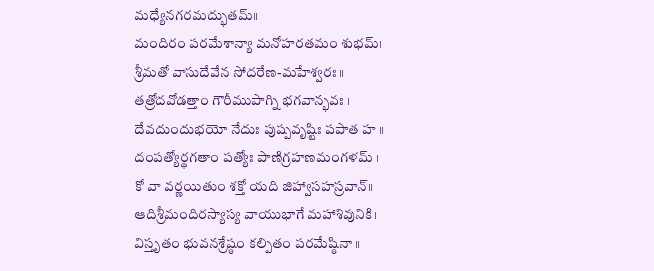మధ్యేనగరమద్భుతమ్॥
మందిరం పరమేశాన్యా మనోహరతమం శుభమ్।
శ్రీమతో వాసుదేవేన సోదరేణ-మహేశ్వరః॥
తత్రోదవోడత్తాం గౌరీముపాగ్ని భగవాన్భవః ।
దేవదుందుభయో నేదుః పుష్పవృష్టిః పపాత హ ॥
దంపత్యోర్థగతాం పత్యోః పాణిగ్రహణమంగళమ్ ।
కో వా వర్ణయితుం శక్తో యది జిహ్వాసహస్రవాన్॥
ఆదిశ్రీమందిరస్యాస్య వాయుభాగే మహాశివునికి।
విస్తృతం భువనశ్రేష్ఠం కల్పితం పరమేష్ఠినా ॥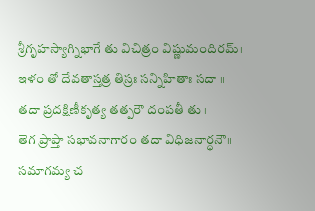శ్రీగృహస్యాగ్నిభాగే తు విచిత్రం విష్ణుమందిరమ్।
ఇళం తో దేవతాస్తత్ర తిస్రః సన్నిహితాః సదా ॥
తదా ప్రదక్షిణీకృత్య తత్పరౌ దంపతీ తు ।
తెగ ప్రాప్తా సభావనాగారం తదా విధిజనార్ధనౌ॥
సమాగమ్య చ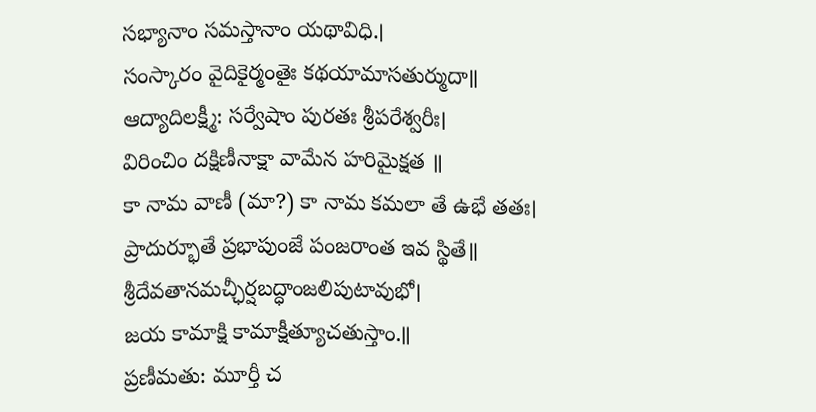సభ్యానాం సమస్తానాం యథావిధి.।
సంస్కారం వైదికైర్మంతైః కథయామాసతుర్ముదా॥
ఆద్యాదిలక్ష్మీ: సర్వేషాం పురతః శ్రీపరేశ్వరీః।
విరించిం దక్షిణీనాక్షా వామేన హరిమైక్షత ॥
కా నామ వాణీ (మా?) కా నామ కమలా తే ఉభే తతః।
ప్రాదుర్భూతే ప్రభాపుంజే పంజరాంత ఇవ స్థితే॥
శ్రీదేవతానమచ్ఛీర్షబద్ధాంజలిపుటావుభో।
జయ కామాక్షి కామాక్షీత్యూచతుస్తాం.॥
ప్రణీమతు: మూర్తీ చ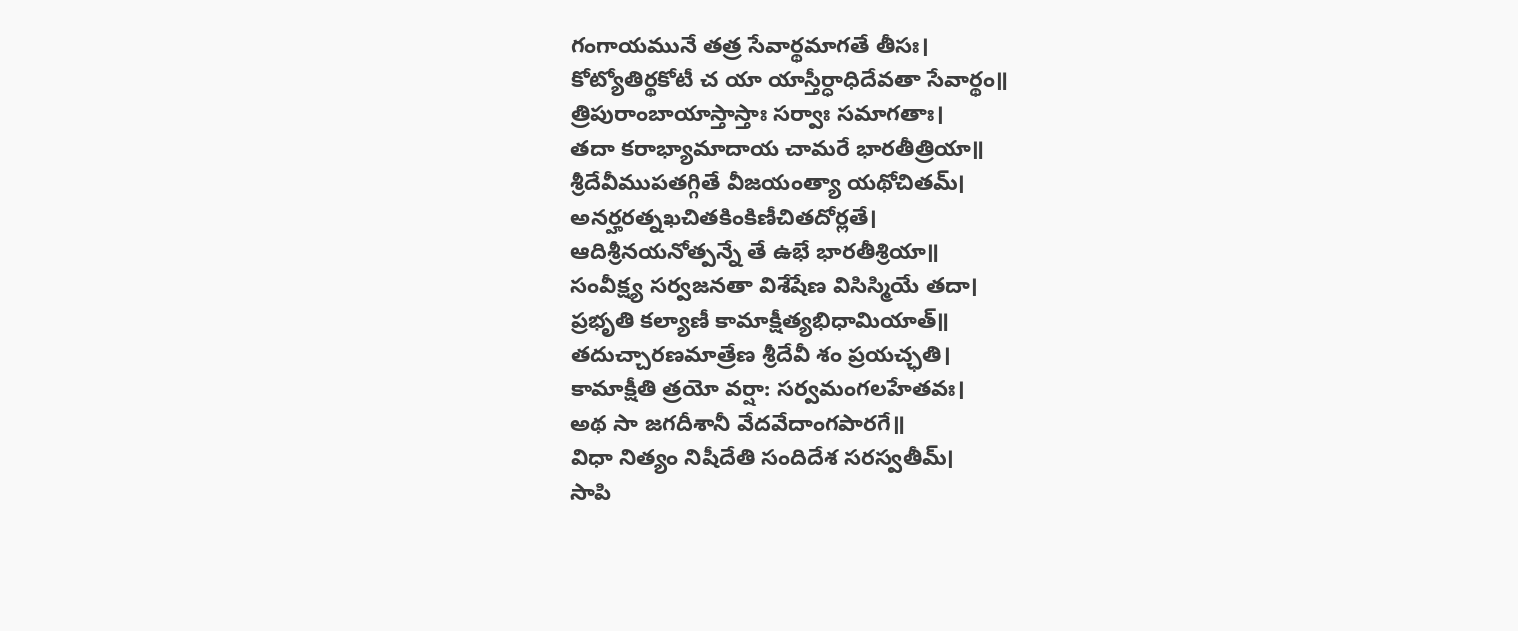గంగాయమునే తత్ర సేవార్థమాగతే తీసః।
కోట్యోతిర్థకోటీ చ యా యాస్తీర్ధాధిదేవతా సేవార్థం॥
త్రిపురాంబాయాస్తాస్తాః సర్వాః సమాగతాః।
తదా కరాభ్యామాదాయ చామరే భారతీత్రియా॥
శ్రీదేవీముపతగ్గితే వీజయంత్యా యథోచితమ్।
అనర్హరత్నఖచితకింకిణీచితదోర్లతే।
ఆదిశ్రీనయనోత్పన్నే తే ఉభే భారతీశ్రియా॥
సంవీక్ష్య సర్వజనతా విశేషేణ విసిస్మియే తదా।
ప్రభృతి కల్యాణీ కామాక్షీత్యభిధామియాత్॥
తదుచ్చారణమాత్రేణ శ్రీదేవీ శం ప్రయచ్ఛతి।
కామాక్షీతి త్రయో వర్షా: సర్వమంగలహేతవః।
అథ సా జగదీశానీ వేదవేదాంగపారగే॥
విధా నిత్యం నిషీదేతి సందిదేశ సరస్వతీమ్।
సాపి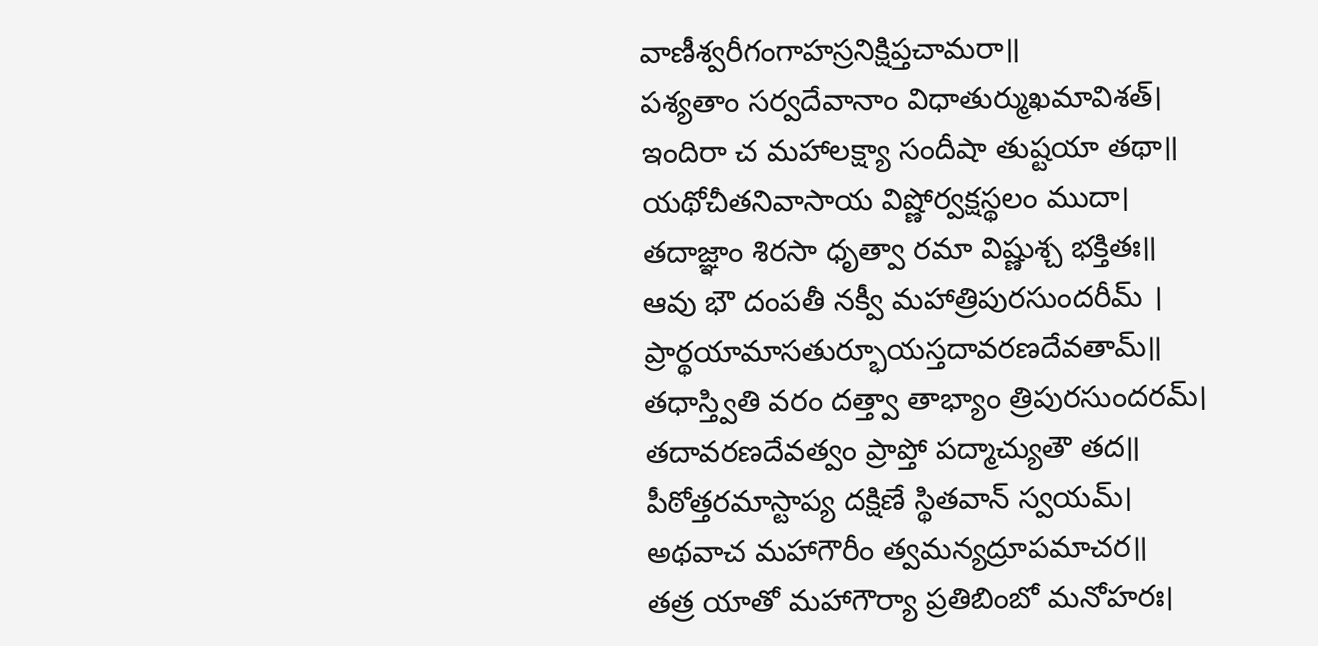వాణీశ్వరీగంగాహస్రనిక్షిప్తచామరా॥
పశ్యతాం సర్వదేవానాం విధాతుర్ముఖమావిశత్।
ఇందిరా చ మహాలక్ష్యా సందీషా తుష్టయా తథా॥
యథోచీతనివాసాయ విష్ణోర్వక్షస్థలం ముదా।
తదాజ్ఞాం శిరసా ధృత్వా రమా విష్ణుశ్చ భక్తితః॥
ఆవు భౌ దంపతీ నక్వీ మహాత్రిపురసుందరీమ్ ।
ప్రార్థయామాసతుర్భూయస్తదావరణదేవతామ్॥
తధాస్త్వితి వరం దత్త్వా తాభ్యాం త్రిపురసుందరమ్।
తదావరణదేవత్వం ప్రాప్తో పద్మాచ్యుతౌ తద॥
పీఠోత్తరమాస్టాప్య దక్షిణే స్థితవాన్ స్వయమ్।
అథవాచ మహాగౌరీం త్వమన్యద్రూపమాచర॥
తత్ర యాతో మహాగౌర్యా ప్రతిబింబో మనోహరః।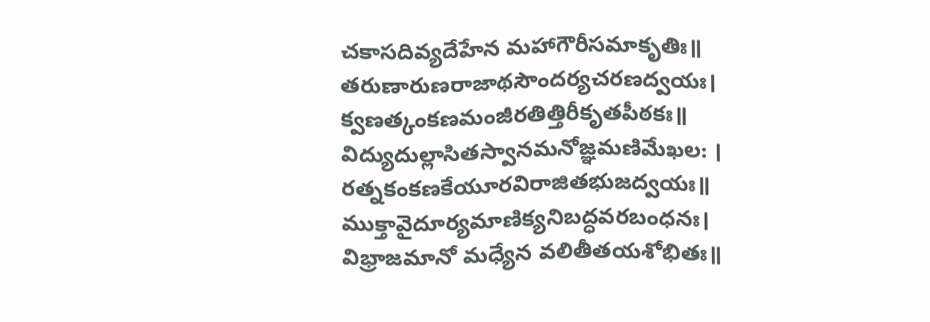చకాసదివ్యదేహేన మహాగౌరీసమాకృతిః॥
తరుణారుణరాజాథసౌందర్యచరణద్వయః।
క్వణత్కంకణమంజీరతిత్తిరీకృతపీఠకః॥
విద్యుదుల్లాసితస్వానమనోజ్ఞమణిమేఖల: ।
రత్నకంకణకేయూరవిరాజితభుజద్వయః॥
ముక్తావైదూర్యమాణిక్యనిబద్ధవరబంధనః।
విభ్రాజమానో మధ్యేన వలితీతయశోభితః॥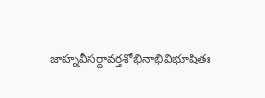జాహ్నవీసర్దావర్తశోభినాభివిభూషితః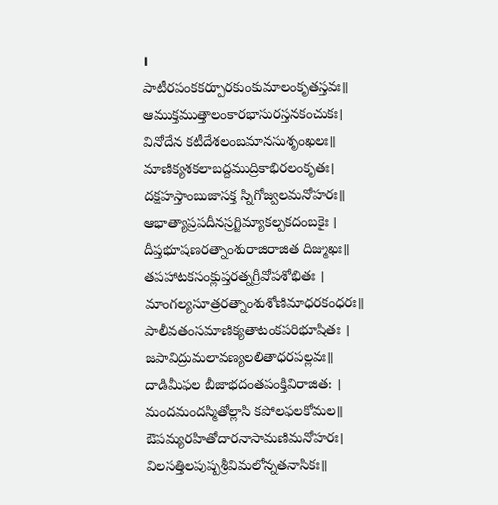।
పాటీరపంకకర్పూరకుంకుమాలంకృతస్తవః॥
ఆముక్తముత్తాలంకారభాసురస్తనకంచుకః।
వినోదేన కటీదేశలంబమానసుశృంఖలః॥
మాణిక్యశకలాబద్దముద్రికాభిరలంకృతః।
దక్షహస్తాంబుజాసక్త స్నిగోజ్వలమనోహరః॥
ఆభాత్యాప్రపదీనస్రగ్జిమ్యాకల్పకదంబకైః ।
దీప్తభూషణరత్నాంశురాజిరాజిత దిజ్ముఖః॥
తపహాటకసంక్లుప్తరత్నగ్రీవోపశోభితః ।
మాంగల్యసూత్రరత్నాంశుశోణిమాధరకంధరః॥
పాలీవతంసమాణిక్యతాటంకపరిభూషితః ।
జపావిద్రుమలావణ్యలలితాధరపల్లవః॥
దాడిమీఫల బీజాభదంతపంక్తివిరాజిత: ।
మందమందస్మితోల్లాసి కపోలఫలకోమల॥
ఔపమ్యరహితోదారనాసామణిమనోహరః।
విలసత్తిలపుష్పశ్రీవిమలోన్నతనాసికః॥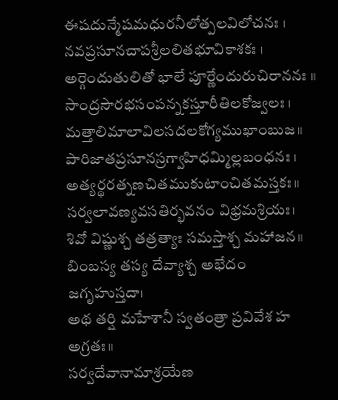ఈషదున్మేషమధురనీలోత్పలవిలోచనః ।
నవప్రసూనచాపశ్రీలలితభూవికాశకః ।
అర్గెందుతులితో భాలే పూర్ణేందురుచిరాననః ॥
సాంద్రసౌరభసంపన్నకస్తూరీతిలకోజ్వలః ।
మత్తాలిమాలావిలసదలకోగ్యముఖాంబుజ॥
పారిజాతప్రసూనస్రగ్వాహిధమ్మిల్లబంధనః ।
అత్యర్థరత్నణచితముకుటాంచితమస్తకః॥
సర్వలావణ్యవసతిర్భవనం విభ్రమశ్రియః।
శివో విష్ణుశ్చ తత్రత్యాః సమస్తాశ్చ మహాజన॥
బింబస్య తస్య దేవ్యాశ్చ అభేదం జగృహుస్తదా।
అథ తర్షి మహేశానీ స్వతంత్రా ప్రవివేశ హ అగ్రతః॥
సర్వదేవానామాశ్రయేణ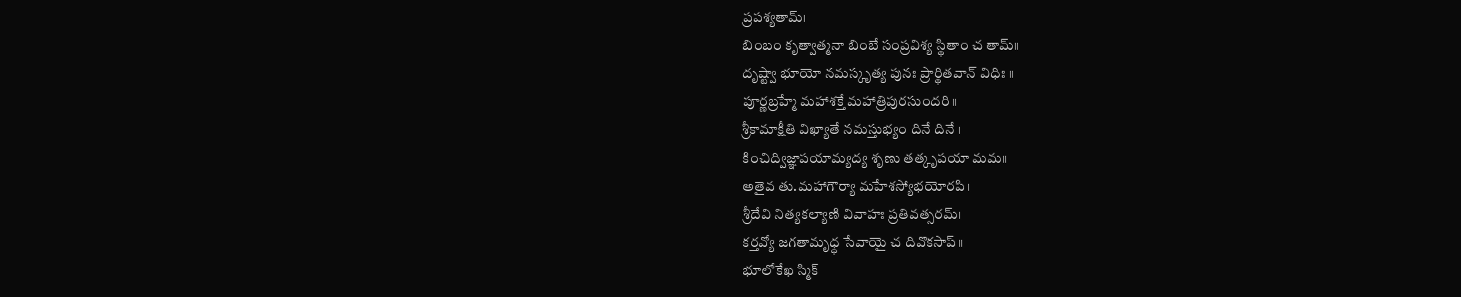ప్రపశ్యతామ్।
బింబం కృత్వాత్మనా బింబే సంప్రవిశ్య స్థితాం చ తామ్॥
దృష్ట్వా భూయో నమస్కృత్య పునః ప్రార్థితవాన్ విధిః ॥
పూర్ణబ్రహ్మే మహాశక్తే మహాత్రిపురసుందరి॥
శ్రీకామాక్షీతి విఖ్యాతే నమస్తుభ్యం దినే దినే ।
కించిద్విజ్ఞాపయామ్యద్య శృణు తత్కృపయా మమ॥
అతైవ తు.మహాగౌర్యా మహేశస్యోభయోరపి।
శ్రీదేవి నిత్యకల్యాణి వివాహః ప్రతివత్సరమ్।
కర్తవ్యో జగతామృధ్ధ సేవాయై చ దివొకసాప్॥
భూలోకేఖ స్మిక్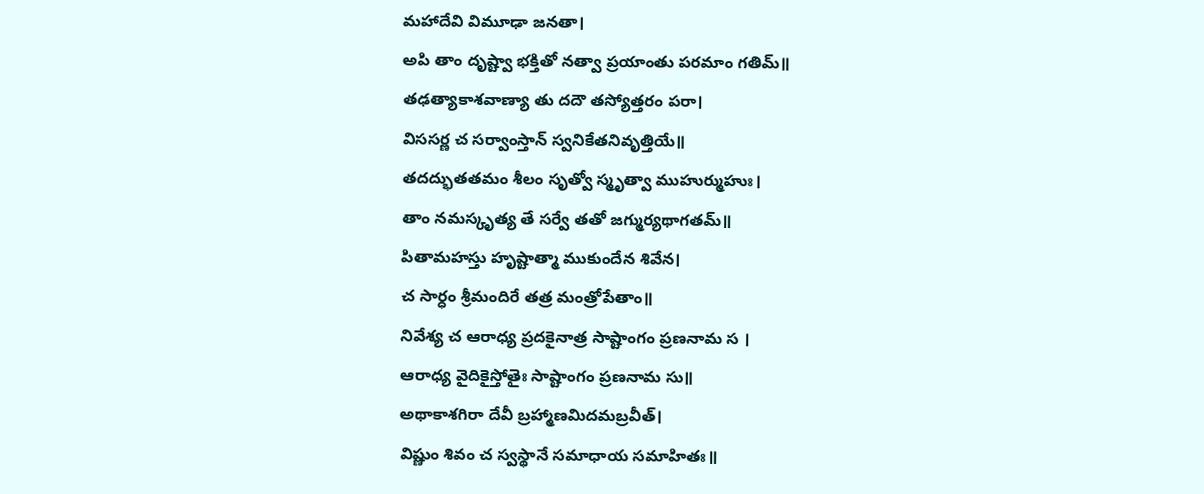మహాదేవి విమూఢా జనతా।
అపి తాం దృష్ట్వా భక్తితో నత్వా ప్రయాంతు పరమాం గతిమ్॥
తఢత్యాకాశవాణ్యా తు దదౌ తస్యోత్తరం పరా।
విససర్ణ చ సర్వాంస్తాన్ స్వనికేతనివృత్తియే॥
తదద్భుతతమం శీలం సృత్వో స్మృత్వా ముహుర్ముహుః।
తాం నమస్కృత్య తే సర్వే తతో జగ్ముర్యథాగతమ్॥
పితామహస్తు హృష్టాత్మా ముకుందేన శివేన।
చ సార్ధం శ్రీమందిరే తత్ర మంత్రోపేతాం॥
నివేశ్య చ ఆరాధ్య ప్రదకైనాత్ర సాష్టాంగం ప్రణనామ స ।
ఆరాధ్య వైదికైస్తోతైః సాష్టాంగం ప్రణనామ సు॥
అథాకాశగిరా దేవీ బ్రహ్మాణమిదమబ్రవీత్।
విష్ణుం శివం చ స్వస్థానే సమాధాయ సమాహితః॥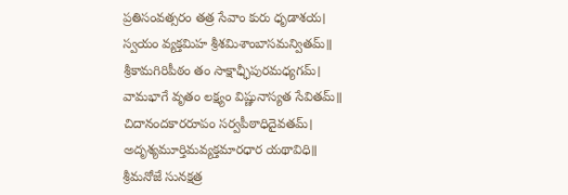ప్రతిసంవత్సరం తత్ర సేవాం కురు ధృడాశయ।
స్వయం వ్యక్తమిహ శ్రీశమిశాంబాసమన్వితమ్॥
శ్రీకామగిరిపీఠం తం సాక్షాఛ్ఛీపురమధ్యగమ్।
వామభాగే వృతం లక్ష్యం విష్ణునాస్యత సేవితమ్॥
చిదానందకారరూపం సర్వపీఠాధిదైవతమ్।
అదృశ్యమూర్తిమవ్యక్తమారధార యథావిధి॥
శ్రీమనోజే సునక్షత్ర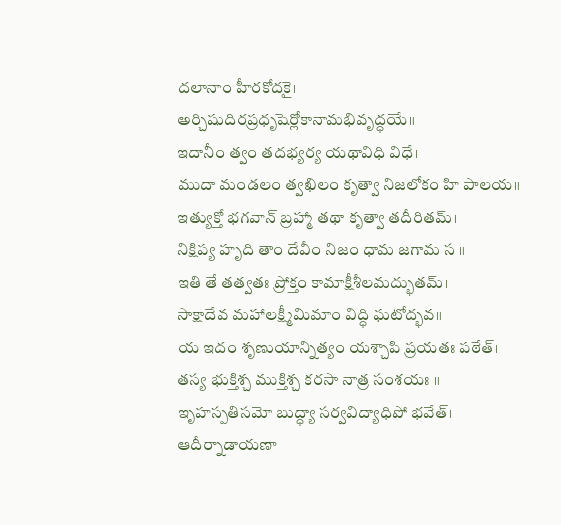దలానాం హీరకోదకై।
అర్చిషుదిరప్రధృషెర్లోకానామభివృద్ధయే॥
ఇదానీం త్వం తదభ్యర్య యథావిధి విధే।
ముదా మండలం త్వఖిలం కృత్వా నిజలోకం హి పాలయ॥
ఇత్యుక్తో భగవాన్ బ్రహ్మా తథా కృత్వా తదీరితమ్।
నిక్షిప్య హృది తాం దేవీం నిజం ధామ జగామ స ॥
ఇతి తే తత్వతః ప్రోక్తం కామాక్షీశీలమద్భుతమ్।
సాక్షాదేవ మహాలక్ష్మీమిమాం విద్ధి ఘటోద్భవ॥
య ఇదం శృణుయాన్నిత్యం యశ్చాపి ప్రయతః పఠేత్।
తస్య భుక్తిశ్చ ముక్తిశ్చ కరసా నాత్ర సంశయః ॥
ఇృహస్పతిసమో బుద్ధ్యా సర్వవిద్యాధిపో భవేత్।
ఆదీర్నాడాయణా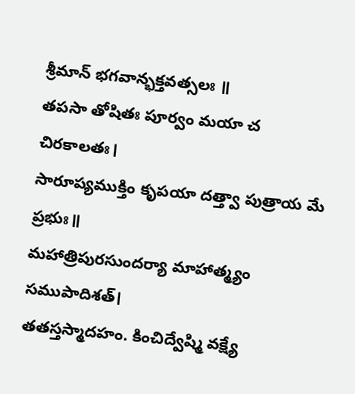శ్రీమాన్ భగవాన్భక్తవత్సలః ॥
తపసా తోషితః పూర్వం మయా చ చిరకాలతః।
సారూప్యముక్తిం కృపయా దత్త్వా పుత్రాయ మే ప్రభుః॥
మహాత్రిపురసుందర్యా మాహాత్మ్యం సముపాదిశత్।
తతస్తస్మాదహం. కించిద్వేష్మి వక్ష్యే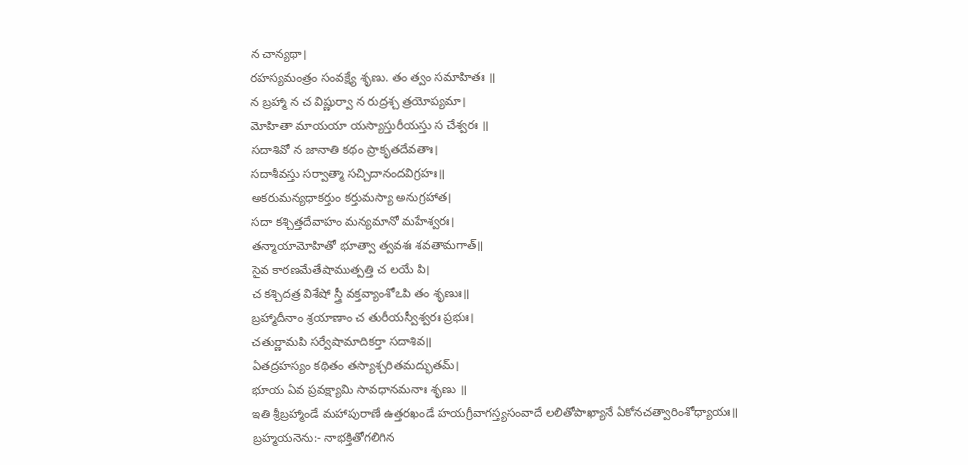న చాన్యథా।
రహస్యమంత్రం సంవక్ష్యే శృణు. తం త్వం సమాహితః ॥
న బ్రహ్మా న చ విష్ణుర్వా న రుద్రశ్చ త్రయోప్యమా।
మోహితా మాయయా యస్యాస్తురీయస్తు స చేశ్వరః ॥
సదాశివో న జానాతి కథం ప్రాకృతదేవతాః।
సదాశీవస్తు సర్వాత్మా సచ్చిదానందవిగ్రహః॥
అకరుమన్యధాకర్తుం కర్తుమస్యా అనుగ్రహాత।
సదా కశ్చిత్తదేవాహం మన్యమానో మహేశ్వరః।
తన్మాయామోహితో భూత్వా త్వవశః శవతామగాత్॥
సైవ కారణమేతేషాముత్పత్తి చ లయే పి।
చ కశ్చిదత్ర విశేషో స్త్రీ వక్తవ్యాంశోఽపి తం శృణుః॥
బ్రహ్మాదీనాం శ్రయాణాం చ తురీయస్వీశ్వరః ప్రభుః।
చతుర్ణామపి సర్వేషామాదికర్తా సదాశివ॥
ఏతద్రహస్యం కథితం తస్యాశ్చరితమద్భుతమ్।
భూయ ఏవ ప్రవక్ష్యామి సావధానమనాః శృణు ॥
ఇతి శ్రీబ్రహ్మాండే మహాపురాణే ఉత్తరఖండే హయగ్రీవాగస్త్యసంవాదే లలితోపాఖ్యానే ఏకోనచత్వారింశోధ్యాయః॥
బ్రహ్మయనెను:- నాభక్తితోగలిగిన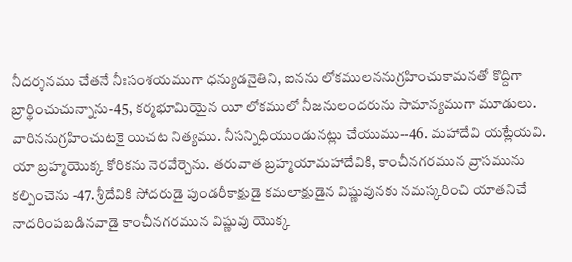నీదర్శనము చేతనే నీఃసంశయముగా ధన్యుడనైతిని, ఐనను లోకములననుగ్రహించుకామనతో కొద్దిగా బ్రార్థించుచున్నాను-45, కర్మభూమియైన యీ లోకములో నీజనులందరును సామాన్యముగా మూడులు. వారిననుగ్రహించుటకై యిచట నిత్యము. నీసన్నిధియుండునట్లు చేయుము--46. మహాదేవి యట్లేయవి. యా బ్రహ్మయొక్క కోరికను నెరవేర్చెను. తరువాత బ్రహ్మయామహాదేవికి, కాంచీనగరమున వ్రాసమును కల్పించెను -47. శ్రీదేవికి సోదరుడై పుండరీకాక్షుడై కమలాక్షుడైన విష్ణువునకు నమస్కరించి యాతనిచే నాదరింపబడినవాడై కాంచీనగరమున విష్ణువు యొక్క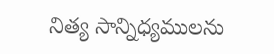నిత్య సాన్నిధ్యములను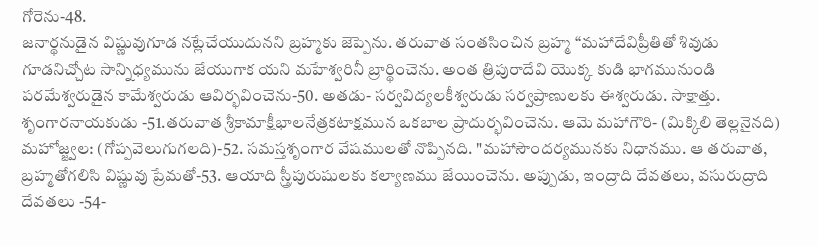గోరెను-48.
జనార్థనుడైన విష్ణువుగూడ నట్లేచేయుదునని బ్రహ్మకు జెప్పెను. తరువాత సంతసించిన బ్రహ్మ “మహాదేవిప్రీతితో శివుడు గూడనిచ్చోట సాన్నిధ్యమును జేయుగాక యని మహేశ్వరినీ బ్రార్థించెను. అంత త్రిపురాదేవి యొక్క కుడి భాగమునుండి పరమేశ్వరుడైన కామేశ్వరుడు ఆవిర్భవించెను-50. అతడు- సర్వవిద్యలకీశ్వరుడు సర్వప్రాణులకు ఈశ్వరుడు. సాక్షాత్తు. శృంగారనాయకుడు -51.తరువాత శ్రీకామాక్షీభాలనేత్రకటాక్షమున ఒకబాల ప్రాదుర్భవించెను. ఆమె మహాగౌరి- (మిక్కిలి తెల్లనైనది) మహోజ్జ్వల: (గోప్పవెలుగుగలది)-52. సమస్తశృంగార వేషములతో నొప్పినది. "మహాసౌందర్యమునకు నిధానము. ఆ తరువాత, బ్రహ్మతోగలిసి విష్ణువు ప్రేమతో-53. ఆయాది స్త్రీపురుషులకు కల్యాణము జేయించెను. అప్పుడు, ఇంద్రాది దేవతలు, వసురుద్రాది దేవతలు -54-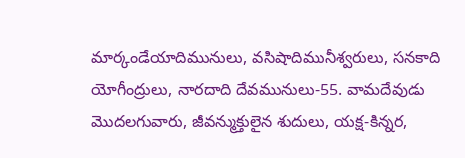మార్కండేయాదిమునులు, వసిషాదిమునీశ్వరులు, సనకాది యోగీంద్రులు, నారదాది దేవమునులు-55. వామదేవుడు మొదలగువారు, జీవన్ముక్తులైన శుదులు, యక్ష-కిన్నర,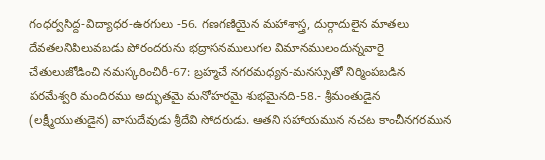గంధర్వసిద్ద-విద్యాధర-ఉరగులు -56. గణగణియైన మహాశాస్త్ర, దుర్గాదులైన మాతలు దేవతలనిపిలువబడు పోరందరును భద్రాసనములుగల విమానములందున్నవారై చేతులుజోడించి నమస్కరించిరీ-67: బ్రహ్మచే నగరమధ్యన-మనస్సుతో నిర్మింపబడిన పరమేశ్వరి మందిరము అద్భుతమై మనోహరమై శుభమైనది-58.- శ్రీమంతుడైన (లక్ష్మీయుతుడైన) వాసుదేవుడు శ్రీదేవి సోదరుడు. ఆతని సహాయమున నచట కాంచీనగరమున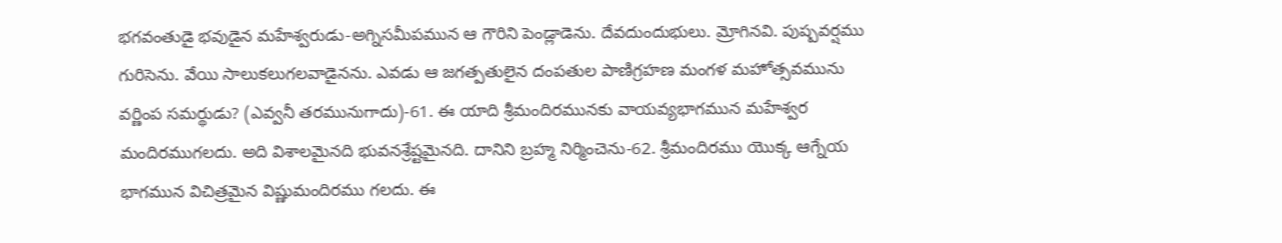భగవంతుడై భవుడైన మహేశ్వరుడు-అగ్నిసమీపమున ఆ గౌరిని పెండ్లాడెను. దేవదుందుభులు. మ్రోగినవి. పుష్పవర్షము గురిసెను. వేయి సాలుకలుగలవాడైనను. ఎవడు ఆ జగత్పతులైన దంపతుల పాణిగ్రహణ మంగళ మహోత్సవమును వర్ణింప సమర్థుడు? (ఎవ్వనీ తరమునుగాదు)-61. ఈ యాది శ్రీమందిరమునకు వాయవ్యభాగమున మహేశ్వర మందిరముగలదు. అది విశాలమైనది భువనశ్రేష్టమైనది. దానిని బ్రహ్మ నిర్మించెను-62. శ్రీమందిరము యొక్క ఆగ్నేయ భాగమున విచిత్రమైన విష్ణుమందిరము గలదు. ఈ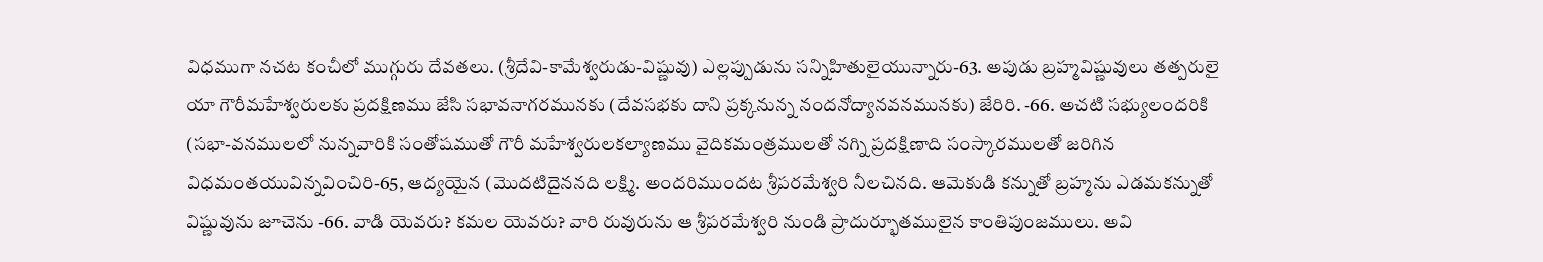విధముగా నచట కంచీలో ముగ్గురు దేవతలు. (శ్రీదేవి-కామేశ్వరుడు-విష్ణువు) ఎల్లప్పుడును సన్నిహితులైయున్నారు-63. అపుడు బ్రహ్మవిష్ణువులు తత్పరులై యా గౌరీమహేశ్వరులకు ప్రదక్షిణము జేసి సభావనాగరమునకు (దేవసభకు దాని ప్రక్కనున్న నందనోద్యానవనమునకు) జేరిరి. -66. అచటి సభ్యులందరికి (సభా-వనములలో నున్నవారికి సంతోషముతో గౌరీ మహేశ్వరులకల్యాణము వైదికమంత్రములతో నగ్ని ప్రదక్షిణాది సంస్కారములతో జరిగిన విధమంతయువిన్నవించిరి-65, ఆద్యయైన (మొదటిదైననది లక్ష్మి. అందరిముందట శ్రీపరమేశ్వరి నీలచినది. ఆమెకుడి కన్నుతో బ్రహ్మను ఎడమకన్నుతో విష్ణువును జూచెను -66. వాడి యెవరు? కమల యెవరు? వారి రువురును ఆ శ్రీపరమేశ్వరి నుండి ప్రాదుర్భూతములైన కాంతిపుంజములు. అవి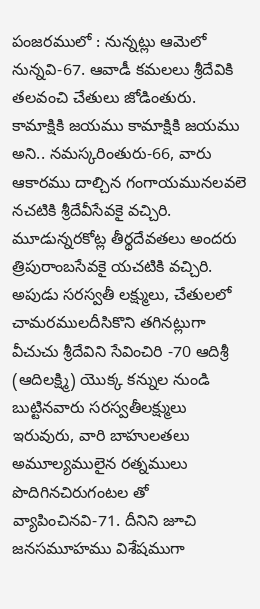పంజరములో : నున్నట్లు ఆమెలో నున్నవి-67. ఆవాడీ కమలలు శ్రీదేవికి తలవంచి చేతులు జోడింతురు. కామాక్షికి జయము కామాక్షికి జయము అని.. నమస్కరింతురు-66, వారు ఆకారము దాల్చిన గంగాయమునలవలె నచటికి శ్రీదేవీసేవకై వచ్చిరి. మూడున్నరకోట్ల తీర్థదేవతలు అందరు త్రిపురాంబసేవకై యచటికి వచ్చిరి. అపుడు సరస్వతీ లక్ష్ములు, చేతులలో చామరములదీసికొని తగినట్లుగా వీచుచు శ్రీదేవిని సేవించిరి -70 ఆదిశ్రీ (ఆదిలక్ష్మి) యొక్క కన్నుల నుండి బుట్టినవారు సరస్వతీలక్ష్ములు ఇరువురు, వారి బాహులతలు అమూల్యములైన రత్నములు పొదిగినచిరుగంటల తో వ్యాపించినవి-71. దీనిని జూచి జనసమూహము విశేషముగా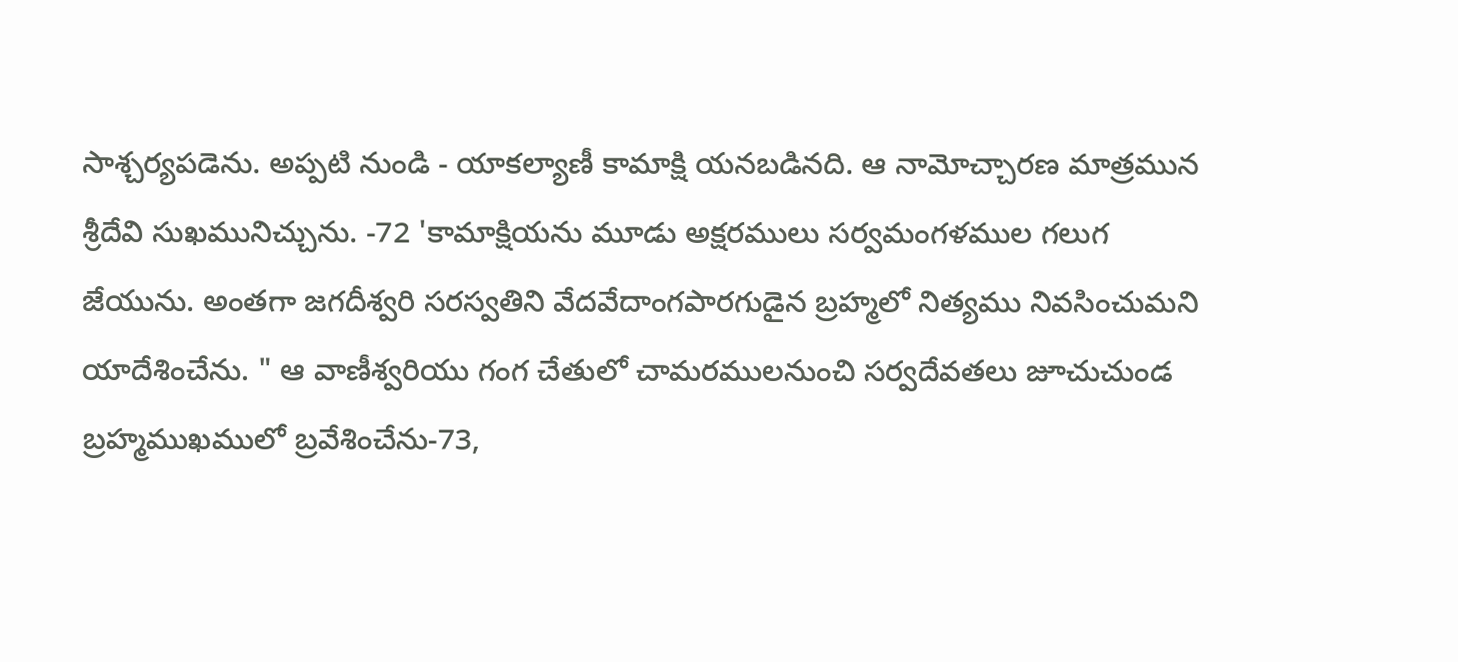సాశ్చర్యపడెను. అప్పటి నుండి - యాకల్యాణీ కామాక్షి యనబడినది. ఆ నామోచ్చారణ మాత్రమున శ్రీదేవి సుఖమునిచ్చును. -72 'కామాక్షియను మూడు అక్షరములు సర్వమంగళముల గలుగ జేయును. అంతగా జగదీశ్వరి సరస్వతిని వేదవేదాంగపారగుడైన బ్రహ్మలో నిత్యము నివసించుమని యాదేశించేను. " ఆ వాణీశ్వరియు గంగ చేతులో చామరములనుంచి సర్వదేవతలు జూచుచుండ బ్రహ్మముఖములో బ్రవేశించేను-73,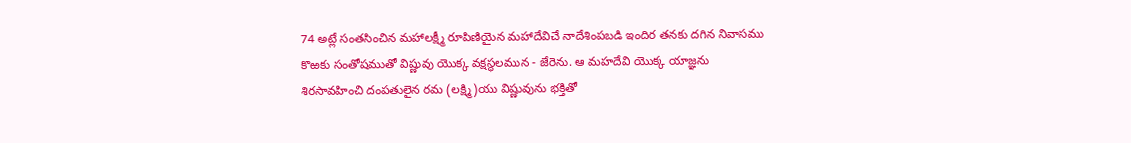74 అట్లే సంతసించిన మహాలక్ష్మీ రూపిణియైన మహాదేవిచే నాదేశింపబడి ఇందిర తనకు దగిన నివాసము కొఱకు సంతోషముతో విష్ణువు యొక్క వక్షస్థలమున - జేరెను. ఆ మహదేవి యొక్క యాజ్ఞను శిరసావహించి దంపతులైన రమ (లక్ష్మి)యు విష్ణువును భక్తితో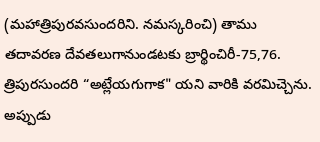(మహాత్రిపురవసుందరిని. నమస్కరించి) తాము తదావరణ దేవతలుగానుండటకు బ్రార్థించిరీ-75,76. త్రిపురసుందరి “అట్లేయగుగాక" యని వారికి వరమిచ్చెను. అప్పుడు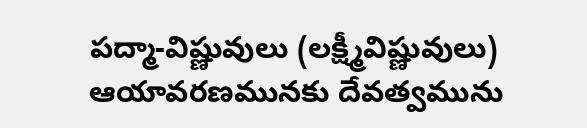పద్మా-విష్ణువులు (లక్ష్మీవిష్ణువులు) ఆయావరణమునకు దేవత్వమును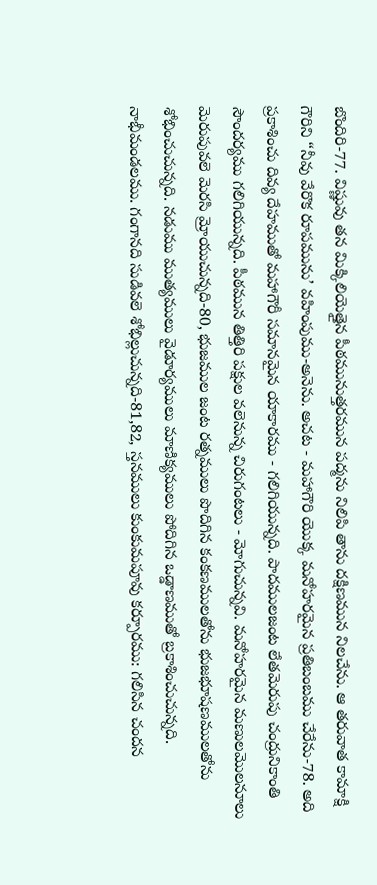బొందిరి-77. విష్ణువు తన మిక్కిలియెత్తైన పీఠమునుత్తరమున పద్మను నిలిపి తాను దక్షిణమున నిలచేను. ఆ తరువాత కామాక్షి గౌరిని “నీవు వేరొక రూపమును’ వహింపుము-అనెను. అచట - మహాగౌరి యొక్క మనోహరమైన ప్రతిబంబము చేరేను-78. అది ప్రకాశించు దివ్య దేహముతో మహాగౌరీ సమానమైన యాకారము - గలిగియున్నది. పాదములజంట లేతమెరుపు చంద్రునికాంతి సౌందర్యము గలిగియున్నది. పీఠమున తిత్తిరి పక్షుల వలెనున్న చిరుగంటలు - మోగుచున్నవి. మనోహరమైన మణులమొలనూలు మెరుపువలె మెరసి మ్రోయుచున్నది-80, భుజముల జంట రత్నములు పొదిగిన కంకణములతోను భుజభూషణములతోను శోభించుచున్నది. నడుము ముత్యములు వైడూర్యములు మాణిక్యములు పోదిగిన ఒడ్డాణముతో బ్రకాశించుచున్నది. నాభీమండలము. గంగానది సుడివలె శోభిల్లుచున్నది-81,82, స్తనములు కుంకుమపూవు కర్పూరము: గలిసిన చందన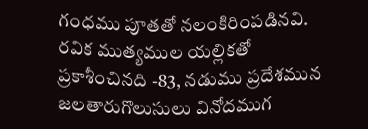గంధము పూతతో నలంకిరింపడినవి. రవిక ముత్యముల యల్లికతో ప్రకాశీంచినది -83, నడుము ప్రదేశమున జలతారుగొలుసులు వినోదముగ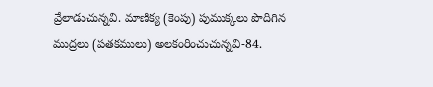వ్రేలాడుచున్నవి. మాణిక్య (కెంపు) పుముక్కలు పొదిగిన ముద్రలు (పతకములు) అలకంరించుచున్నవి-84.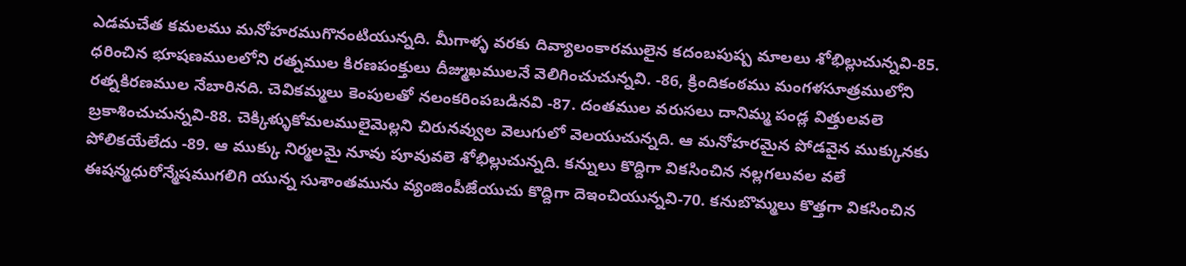ఎడమచేత కమలము మనోహరముగొనంటియున్నది. మీగాళ్ళ వరకు దివ్యాలంకారములైన కదంబపుష్ప మాలలు శోభిల్లుచున్నవి-85. ధరించిన భూషణములలోని రత్నముల కిరణపంక్తులు దీజ్ముఖములనే వెలిగించుచున్నవి. -86, క్రిందికంఠము మంగళసూత్రములోని రత్నకిరణముల నేబారినది. చెవికమ్మలు కెంపులతో నలంకరింపబడినవి -87. దంతముల వరుసలు దానిమ్మ పండ్ల విత్తులవలె బ్రకాశించుచున్నవి-88. చెక్కిళ్ళుకోమలములైమెల్లని చిరునవ్వుల వెలుగులో వెలయుచున్నది. ఆ మనోహరమైన పోడవైన ముక్కునకు పోలికయేలేదు -89. ఆ ముక్కు నిర్మలమై నూవు పూవువలె శోభిల్లుచున్నది. కన్నులు కొద్దిగా వికసించిన నల్లగలువల వలే ఈషన్మధురోన్మేషముగలిగి యున్న సుశాంతమును వ్యంజింపీజేయుచు కొద్దిగా దెఇంచియున్నవి-70. కనుబొమ్మలు కొత్తగా వికసించిన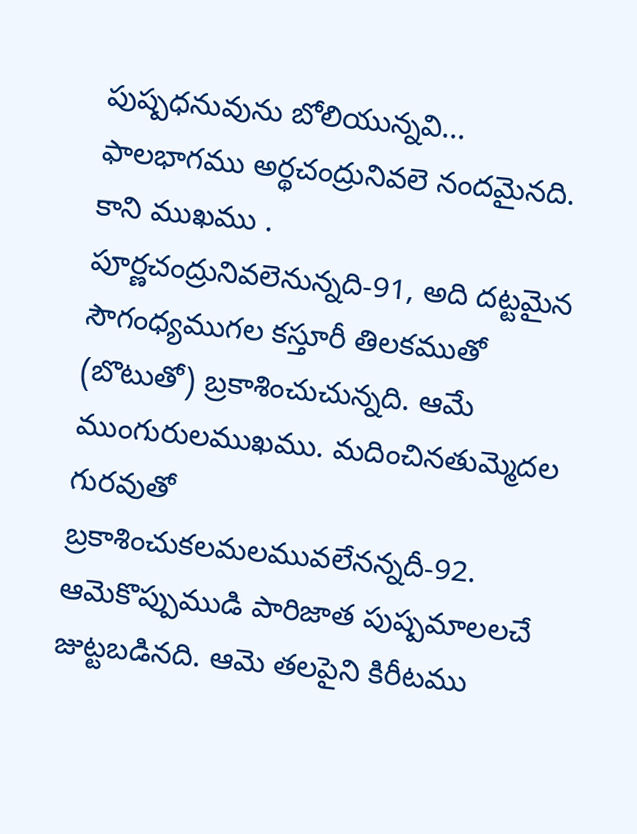పుష్పధనువును బోలియున్నవి... ఫాలభాగము అర్థచంద్రునివలె నందమైనది. కాని ముఖము . పూర్ణచంద్రునివలెనున్నది-91, అది దట్టమైన సౌగంధ్యముగల కస్తూరీ తిలకముతో (బొటుతో) బ్రకాశించుచున్నది. ఆమే ముంగురులముఖము. మదించినతుమ్మెదల గురవుతో బ్రకాశించుకలమలమువలేనన్నదీ-92. ఆమెకొప్పుముడి పారిజాత పుష్పమాలలచే జుట్టబడినది. ఆమె తలపైని కిరీటము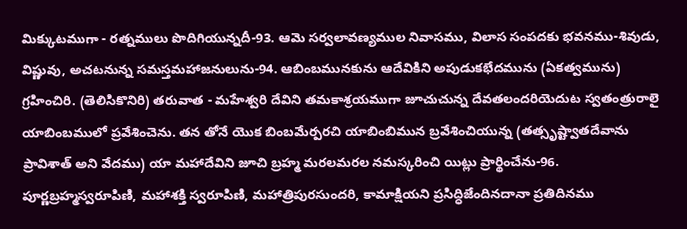మిక్కుటముగా - రత్నములు పొదిగియున్నదీ-93. ఆమె సర్వలావణ్యముల నివాసము, విలాస సంపదకు భవనము-శివుడు, విష్ణువు, అచటనున్న సమస్తమహాజనులును-94. ఆబింబమునకును ఆదేవికిని అపుడుకభేదమును (ఏకత్వమును) గ్రహించిరి. (తెలిసికొనిరి) తరువాత - మహేశ్వరి దేవిని తమకాశ్రయముగా జూచుచున్న దేవతలందరియెదుట స్వతంత్రురాలై యాబింబములో ప్రవేశించెను. తన తోనే యొక బింబమేర్పరచి యాబింబిమున బ్రవేశించియున్న (తత్సృష్ట్వాతదేవాను ప్రావిశాత్ అని వేదము) యా మహాదేవిని జూచి బ్రహ్మ మరలమరల నమస్కరించి యిట్లు ప్రార్థించేను-96. పూర్ణబ్రహ్మస్వరూపిణి, మహాశక్తి స్వరూపిణి, మహాత్రిపురసుందరి, కామాక్షియని ప్రసిద్ధిజేందినదానా ప్రతిదినము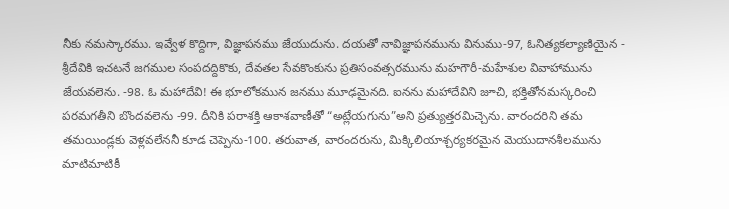నీకు నమస్కారము. ఇవ్వేళ కొద్దిగా, విజ్ఞాపనము జేయుదును. దయతో నావిజ్ఞాపనమును వినుము-97, ఓనిత్యకల్యాణియైన - శ్రీదేవికి ఇచటనే జగముల సంపదద్దికొకు, దేవతల సేవకొంకును ప్రతిసంవత్సరమును మహగౌరీ-మహేశుల వివాహామును జేయవలెను. -98. ఓ మహాదేవి! ఈ భూలోకమున జనము మూఢమైనది. ఐనను మహాదేవిని జూచి, భక్తితోనమస్కరించి పరమగతీని బొందవలెను -99. దీనికి పరాశక్తి ఆకాశవాణీతో “అట్లేయగును”అని ప్రత్యుత్తరమిచ్చెను. వారందరిని తమ తమయిండ్లకు వెళ్లవలేననీ కూడ చెప్పెను-100. తరువాత, వారందరును, మిక్కిలియాశ్చర్యకరమైన మెయుదానశీలమును మాటిమాటికీ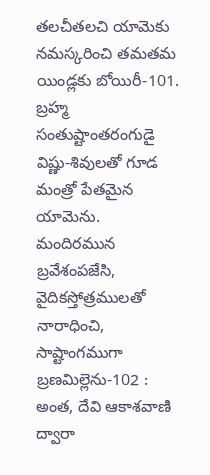తలచీతలచి యామెకు నమస్కరించి తమతమ యిండ్లకు బోయిరీ-101. బ్రహ్మ సంతుష్టాంతరంగుడై విష్ణు-శివులతో గూడ మంత్రో పేతమైన యామెను. మందిరమున బ్రవేశంపజేసి, వైదికస్తోత్రములతో నారాధించి, సాష్టాంగముగా బ్రణమిల్లెను-102 : అంత, దేవి ఆకాశవాణి ద్వారా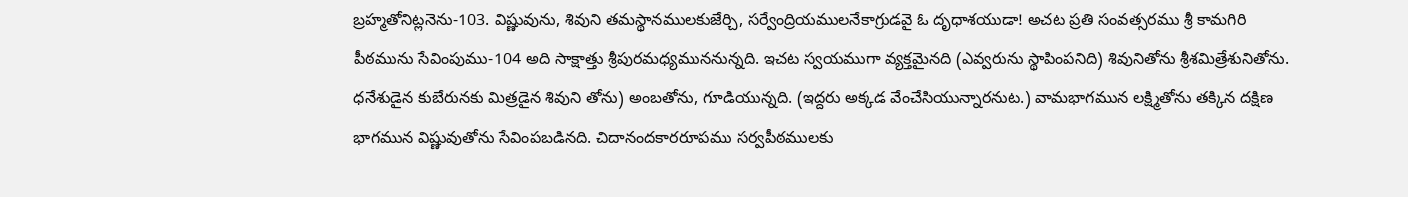బ్రహ్మతోనిట్లనెను-103. విష్ణువును, శివుని తమస్థానములకుజేర్చి, సర్వేంద్రియములనేకాగ్రుడవై ఓ దృధాశయుడా! అచట ప్రతి సంవత్సరము శ్రీ కామగిరి పీఠమును సేవింపుము-104 అది సాక్షాత్తు శ్రీపురమధ్యముననున్నది. ఇచట స్వయముగా వ్యక్తమైనది (ఎవ్వరును స్థాపింపనిది) శివునితోను శ్రీశమిత్రేశునితోను. ధనేశుడైన కుబేరునకు మిత్రడైన శివుని తోను) అంబతోను, గూడియున్నది. (ఇద్దరు అక్కడ వేంచేసియున్నారనుట.) వామభాగమున లక్ష్మితోను తక్కిన దక్షిణ భాగమున విష్ణువుతోను సేవింపబడినది. చిదానందకారరూపము సర్వపీఠములకు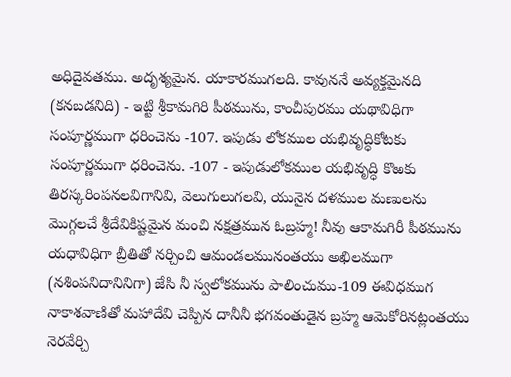అధిదైవతము. అదృశ్యమైన. యాకారముగలది. కావుననే అవ్యక్తమైనది (కనబడనిది) - ఇట్టి శ్రీకామగిరి పీఠమును, కాంచీపురము యథావిధిగా సంపూర్ణముగా ధరించెను -107. ఇపుడు లోకముల యభివృద్ధికోటకు సంపూర్ణముగా ధరించెను. -107 - ఇపుడులోకముల యభివృద్ధి కొఱకు తిరస్కరింపనలవిగానివి, వెలుగులుగలవి, యునైన దళముల మణులను మొగ్గలచే శ్రీదేవికిష్టమైన మంచి నక్షత్రమున ఓబ్రహ్మ! నీవు ఆకామగిరీ పీఠమును యధావిధిగా బ్రీతితో నర్చించి ఆమండలమునంతయు అఖిలముగా (నశింపనిదానినిగా) జేసి నీ స్వలోకమును పాలించుము-109 ఈవిధముగ నాకాశవాణితో మహాదేవి చెప్పిన దానీనీ భగవంతుడైన బ్రహ్మ ఆమెకోరినట్లంతయు నెరవేర్చి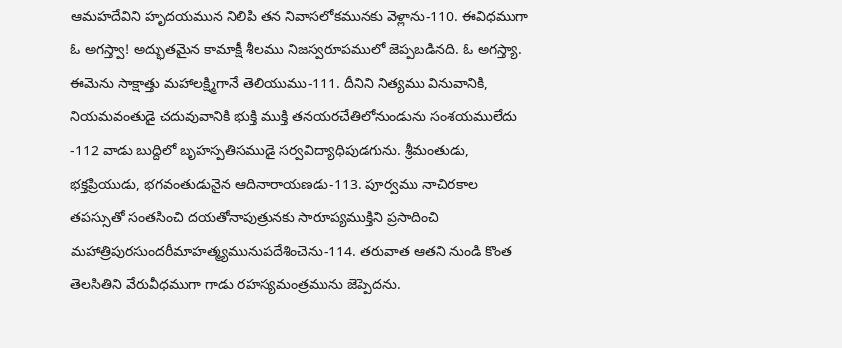ఆమహదేవిని హృదయమున నిలిపి తన నివాసలోకమునకు వెళ్లాను-110. ఈవిధముగా ఓ అగస్త్వా! అద్భుతమైన కామాక్షీ శీలము నిజస్వరూపములో జెప్పబడినది. ఓ అగస్త్యా. ఈమెను సాక్షాత్తు మహాలక్ష్మిగానే తెలియుము-111. దీనిని నిత్యము వినువానికి, నియమవంతుడై చదువువానికి భుక్తి ముక్తి తనయరచేతిలోనుండును సంశయములేదు -112 వాడు బుద్దిలో బృహస్పతిసముడై సర్వవిద్యాధిపుడగును. శ్రీమంతుడు, భక్తప్రియుడు, భగవంతుడునైన ఆదినారాయణడు-113. పూర్వము నాచిరకాల తపస్సుతో సంతసించి దయతోనాపుత్రునకు సారూప్యముక్తిని ప్రసాదించి మహాత్రిపురసుందరీమాహత్మ్యమునుపదేశించెను-114. తరువాత ఆతని నుండి కొంత తెలసితిని వేరువీధముగా గాడు రహస్యమంత్రమును జెప్పెదను.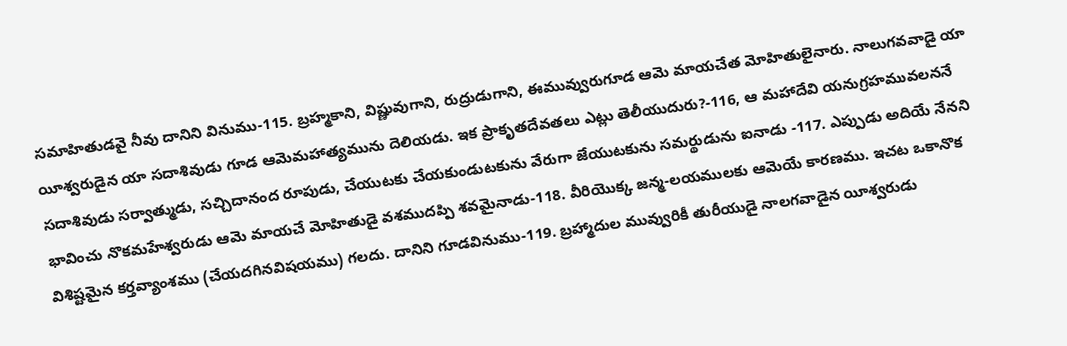సమాహితుడవై నీవు దానిని వినుము-115. బ్రహ్మకాని, విష్ణువుగాని, రుద్రుడుగాని, ఈమువ్వురుగూడ ఆమె మాయచేత మోహితులైనారు. నాలుగవవాడై యా యీశ్వరుడైన యా సదాశివుడు గూడ ఆమెమహాత్యమును దెలియడు. ఇక ప్రాకృతదేవతలు ఎట్లు తెలీయుదురు?-116, ఆ మహాదేవి యనుగ్రహమువలననే సదాశివుడు సర్వాత్ముడు, సచ్చిదానంద రూపుడు, చేయుటకు చేయకుండుటకును వేరుగా జేయుటకును సమర్థుడును ఐనాడు -117. ఎప్పుడు అదియే నేనని భావించు నొకమహేశ్వరుడు ఆమె మాయచే మోహితుడై వశముదప్పి శవమైనాడు-118. వీరియొక్క జన్మ-లయములకు ఆమెయే కారణము. ఇచట ఒకానొక విశిష్టమైన కర్తవ్యాంశము (చేయదగినవిషయము) గలదు. దానిని గూడవినుము-119. బ్రహ్మాదుల మువ్వురికీ తురీయుడై నాలగవాడైన యీశ్వరుడు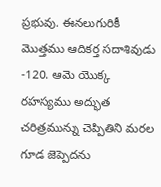ప్రభువు. ఈనలుగురికీ మొత్తము ఆదికర్త సదాశివుడు -120. ఆమె యొక్క రహస్యము అద్భుత చరిత్రమున్ను చెప్పితిని మరల గూడ జెప్పెదను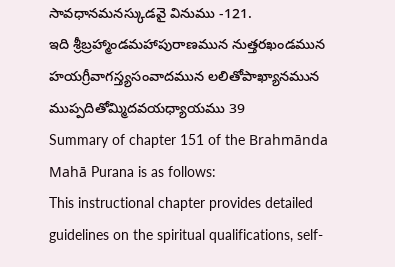సావధానమనస్కుడవై వినుము -121.
ఇది శ్రీబ్రహ్మాండమహాపురాణమున నుత్తరఖండమున హయగ్రీవాగస్త్యసంవాదమున లలితోపాఖ్యానమున ముప్పదితోమ్మిదవయధ్యాయము 39
Summary of chapter 151 of the Brahmānda Mahā Purana is as follows:
This instructional chapter provides detailed guidelines on the spiritual qualifications, self-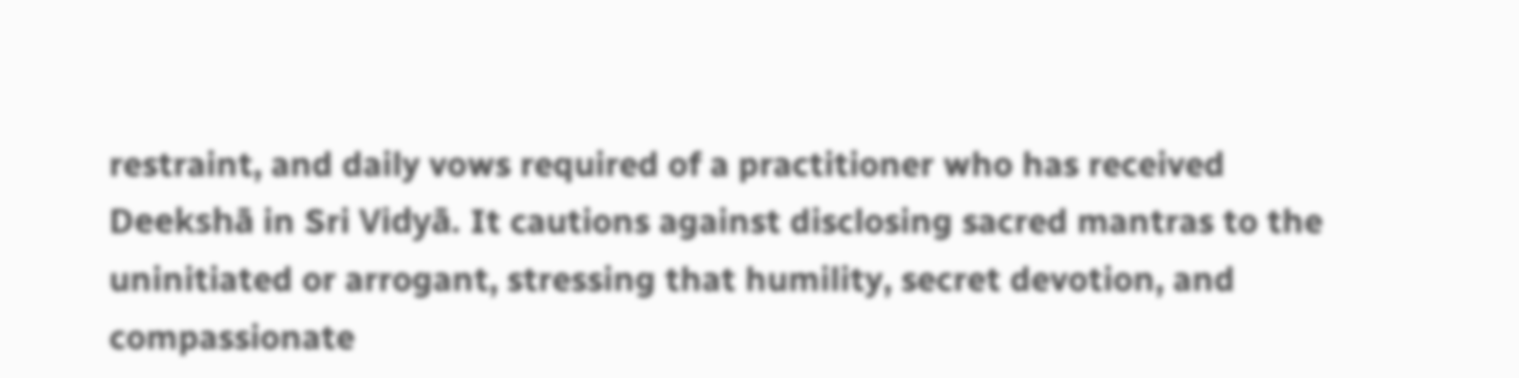restraint, and daily vows required of a practitioner who has received Deekshā in Sri Vidyā. It cautions against disclosing sacred mantras to the uninitiated or arrogant, stressing that humility, secret devotion, and compassionate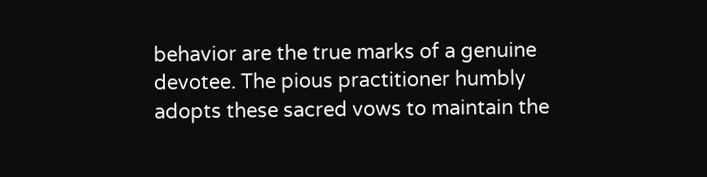behavior are the true marks of a genuine devotee. The pious practitioner humbly adopts these sacred vows to maintain the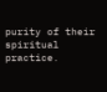purity of their spiritual practice.